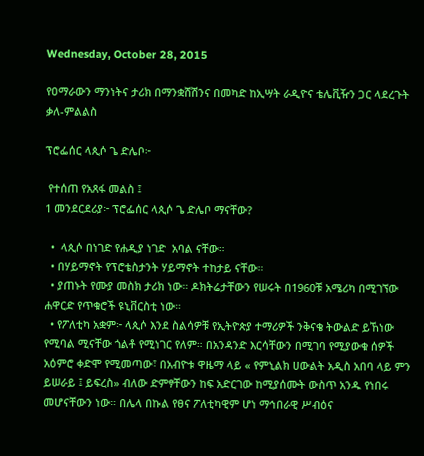Wednesday, October 28, 2015

የዐማራውን ማንነትና ታሪክ በማንቋሸሽንና በመካድ ከኢሣት ራዲዮና ቴሌቪዥን ጋር ላደረጉት ቃለ-ምልልስ

ፕሮፌሰር ላጲሶ ጌ ድሌቦ፦

 የተሰጠ የአጸፋ መልስ ፤
1 መንደርደሪያ፦ ፕሮፌሰር ላጲሶ ጌ ድሌቦ ማናቸው?

  •  ላጲሶ በነገድ የሐዲያ ነገድ  አባል ናቸው።
  • በሃይማኖት የፕሮቴስታንት ሃይማኖት ተከታይ ናቸው።
  • ያጠኑት የሙያ መስክ ታሪክ ነው። ዶክትሬታቸውን የሠሩት በ1960ቹ አሜሪካ በሚገኘው ሐዋርድ የጥቁሮች ዩኒቨርስቲ ነው።
  • የፖለቲካ አቋም፦ ላጲሶ እንደ ስልሳዎቹ የኢትዮጵያ ተማሪዎች ንቅናቄ ትውልድ ይኸነው የሚባል ሚናቸው ጎልቶ የሚነገር የለም። በአንዳንድ እርሳቸውን በሚገባ የሚያውቁ ሰዎች አዕምሮ ቀድሞ የሚመጣው፣ በአብዮቱ ዋዜማ ላይ « የምኒልክ ሀውልት አዲስ አበባ ላይ ምን ይሠራይ ፤ ይፍረስ» ብለው ድምፃቸውን ከፍ አድርገው ከሚያሰሙት ውስጥ አንዱ የነበሩ መሆናቸውን ነው። በሌላ በኩል የፀና ፖለቲካዊም ሆነ ማኅበራዊ ሥብዕና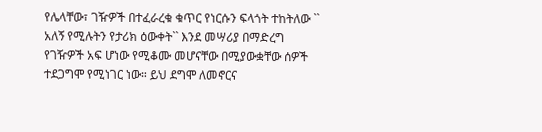የሌላቸው፣ ገዥዎች በተፈራረቁ ቁጥር የነርሱን ፍላጎት ተከትለው `` አለኝ የሚሉትን የታሪክ ዕውቀት`` እንደ መሣሪያ በማድረግ የገዥዎች አፍ ሆነው የሚቆሙ መሆናቸው በሚያውቋቸው ሰዎች ተደጋግሞ የሚነገር ነው። ይህ ደግሞ ለመኖርና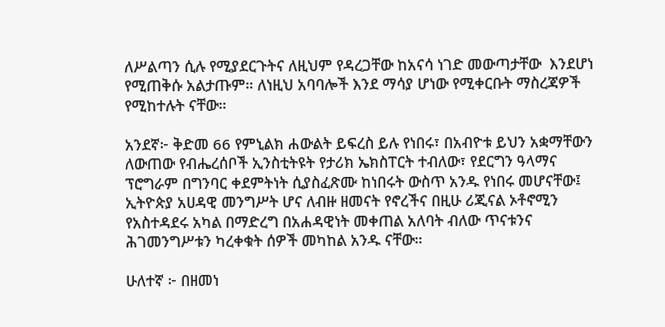ለሥልጣን ሲሉ የሚያደርጉትና ለዚህም የዳረጋቸው ከአናሳ ነገድ መውጣታቸው  እንደሆነ የሚጠቅሱ አልታጡም። ለነዚህ አባባሎች እንደ ማሳያ ሆነው የሚቀርቡት ማስረጃዎች የሚከተሉት ናቸው።

አንደኛ፦ ቅድመ 66 የምኒልክ ሐውልት ይፍረስ ይሉ የነበሩ፣ በአብዮቱ ይህን አቋማቸውን ለውጠው የብሔረሰቦች ኢንስቲትዩት የታሪክ ኤክስፐርት ተብለው፣ የደርግን ዓላማና ፕሮግራም በግንባር ቀደምትነት ሲያስፈጽሙ ከነበሩት ውስጥ አንዱ የነበሩ መሆናቸው፤ ኢትዮጵያ አሀዳዊ መንግሥት ሆና ለብዙ ዘመናት የኖረችና በዚሁ ሪጂናል ኦቶኖሚን የአስተዳደሩ አካል በማድረግ በአሐዳዊነት መቀጠል አለባት ብለው ጥናቱንና ሕገመንግሥቱን ካረቀቁት ሰዎች መካከል አንዱ ናቸው።

ሁለተኛ ፦ በዘመነ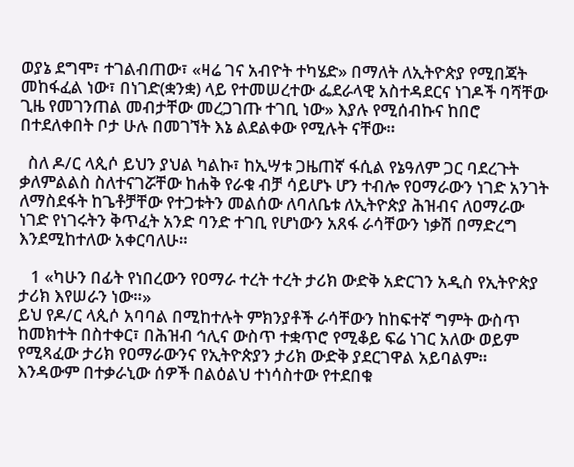ወያኔ ደግሞ፣ ተገልብጠው፣ «ዛሬ ገና አብዮት ተካሄድ» በማለት ለኢትዮጵያ የሚበጃት መከፋፈል ነው፣ በነገድ(ቋንቋ) ላይ የተመሠረተው ፌደራላዊ አስተዳደርና ነገዶች ባሻቸው ጊዜ የመገንጠል መብታቸው መረጋገጡ ተገቢ ነው» እያሉ የሚሰብኩና ከበሮ በተደለቀበት ቦታ ሁሉ በመገኘት እኔ ልደልቀው የሚሉት ናቸው።

  ስለ ዶ/ር ላጲሶ ይህን ያህል ካልኩ፣ ከኢሣቱ ጋዜጠኛ ፋሲል የኔዓለም ጋር ባደረጉት ቃለምልልስ ስለተናገሯቸው ከሐቅ የራቁ ብቻ ሳይሆኑ ሆን ተብሎ የዐማራውን ነገድ አንገት ለማስደፋት ከጌቶቻቸው የተጋቱትን መልሰው ለባለቤቱ ለኢትዮጵያ ሕዝብና ለዐማራው ነገድ የነገሩትን ቅጥፈት አንድ ባንድ ተገቢ የሆነውን አጸፋ ራሳቸውን ነቃሽ በማድረግ እንደሚከተለው አቀርባለሁ።

   1 «ካሁን በፊት የነበረውን የዐማራ ተረት ተረት ታሪክ ውድቅ አድርገን አዲስ የኢትዮጵያ ታሪክ እየሠራን ነው።»
ይህ የዶ/ር ላጲሶ አባባል በሚከተሉት ምክንያቶች ራሳቸውን ከከፍተኛ ግምት ውስጥ ከመክተት በስተቀር፣ በሕዝብ ኅሊና ውስጥ ተቋጥሮ የሚቆይ ፍሬ ነገር አለው ወይም የሚጻፈው ታሪክ የዐማራውንና የኢትዮጵያን ታሪክ ውድቅ ያደርገዋል አይባልም። እንዳውም በተቃራኒው ሰዎች በልዕልህ ተነሳስተው የተደበቁ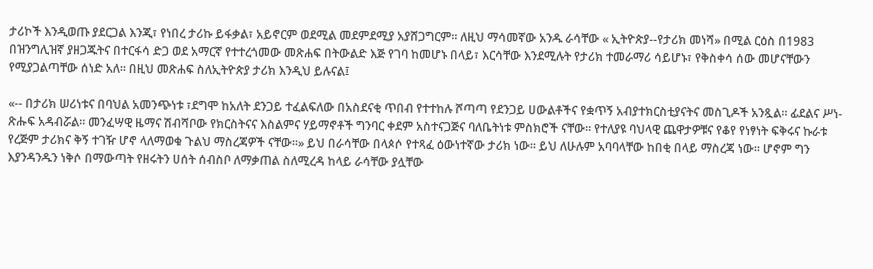ታሪኮች እንዲወጡ ያደርጋል እንጂ፣ የነበረ ታሪኩ ይፋቃል፣ አይኖርም ወደሚል መደምደሚያ አያሸጋግርም። ለዚህ ማሳመኛው አንዱ ራሳቸው « ኢትዮጵያ--የታሪክ መነሻ» በሚል ርዕስ በ1983 በዝንግሊዝኛ ያዘጋጁትና በተርፋሳ ድጋ ወደ አማርኛ የተተረጎመው መጽሐፍ በትውልድ እጅ የገባ ከመሆኑ በላይ፣ እርሳቸው እንደሚሉት የታሪክ ተመራማሪ ሳይሆኑ፣ የቅስቀሳ ሰው መሆናቸውን የሚያጋልጣቸው ሰነድ አለ። በዚህ መጽሐፍ ስለኢትዮጵያ ታሪክ እንዲህ ይሉናል፤

«-- በታሪክ ሠሪነቱና በባህል አመንጭነቱ ፣ደግሞ ከአለት ደንጋይ ተፈልፍለው በአስደናቂ ጥበብ የተተከሉ ሾጣጣ የደንጋይ ሀውልቶችና የቋጥኝ አብያተክርስቲያናትና መስጊዶች አንጿል። ፊደልና ሥነ-ጽሑፍ አዳብሯል። መንፈሣዊ ዜማና ሽብሻቦው የክርስትናና እስልምና ሃይማኖቶች ግንባር ቀደም አስተናጋጅና ባለቤትነቱ ምስክሮች ናቸው። የተለያዩ ባህላዊ ጨዋታዎቹና የቆየ የነፃነት ፍቅሩና ኩራቱ የረጅም ታሪክና ቅኝ ተገዥ ሆኖ ላለማወቁ ጉልህ ማስረጃዎች ናቸው።» ይህ በራሳቸው በላጶሶ የተጻፈ ዕውነተኛው ታሪክ ነው። ይህ ለሁሉም አባባላቸው ከበቂ በላይ ማስረጃ ነው። ሆኖም ግን እያንዳንዱን ነቅሶ በማውጣት የዘሩትን ሀሰት ሰብስቦ ለማቃጠል ስለሚረዳ ከላይ ራሳቸው ያሏቸው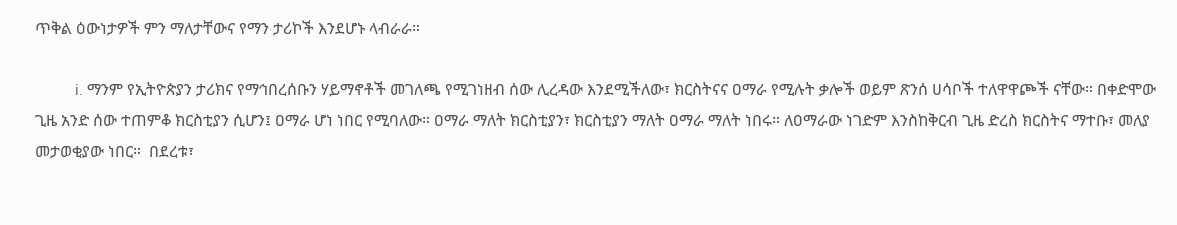ጥቅል ዕውነታዎች ምን ማለታቸውና የማን ታሪኮች እንደሆኑ ላብራራ።

          i. ማንም የኢትዮጵያን ታሪክና የማኅበረሰቡን ሃይማኖቶች መገለጫ የሚገነዘብ ሰው ሊረዳው እንደሚችለው፣ ክርስትናና ዐማራ የሚሉት ቃሎች ወይም ጽንሰ ሀሳቦች ተለዋዋጮች ናቸው። በቀድሞው ጊዜ አንድ ሰው ተጠምቆ ክርስቲያን ሲሆን፤ ዐማራ ሆነ ነበር የሚባለው። ዐማራ ማለት ክርስቲያን፣ ክርስቲያን ማለት ዐማራ ማለት ነበሩ። ለዐማራው ነገድም እንስከቅርብ ጊዜ ድረስ ክርስትና ማተቡ፣ መለያ መታወቂያው ነበር።  በደረቱ፣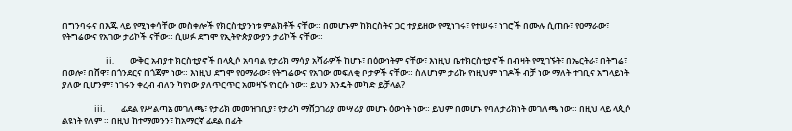በግንባሩና በእጁ ላይ የሚነቀሳቸው መስቀሎች የክርስቲያንነቱ ምልክቶች ናቸው። በመሆኑም ከክርስትና ጋር ተያይዘው የሚነገሩ፣ የተሠሩ፣ ነገሮች በሙሉ ሲጠቡ፣ የዐማራው፣ የትግሬውና የአገው ታሪኮች ናቸው። ሲሠፉ ደግሞ የኢትዮጵያውያን ታሪኮች ናቸው።

                      ii.        ውቅር አብያተ ክርስቲያኖች በላጲሶ አባባል የታሪክ ማሳያ አሻራዎች ከሆኑ፣ በዕውነትም ናቸው፣ እነዚህ ቤተክርስቲያኖች በብዛት የሚገኙት፣ በኤርትራ፣ በትግሬ፣ በወሎ፣ በሸዋ፣ በጎንደርና በጎጃም ነው። እነዚህ ደግሞ የዐማራው፣ የትግሬውና የአገው መፍለቂ ቦታዎች ናቸው። ስለሆነም ታሪኩ የነዚህም ነገዶች ብቻ ነው ማለት ተገቢና አግላይነት ያለው ቢሆንም፣ ነገሩን ቀረብ ብለን ካየነው ያለጥርጥር አመዛኙ የነርሱ ነው። ይህን እንዴት መካድ ይቻላል?

                iii.        ፊደል የሥልጣኔ መገለጫ፣ የታሪክ መመዝገቢያ፣ የታሪካ ማሸጋገሪያ መሣሪያ መሆኑ ዕውነት ነው። ይህም በመሆኑ የባለታሪክነት መገለጫ ነው። በዚህ ላይ ላጲሶ ልዩነት የለም ። በዚህ ከተማመንን፣ ከአማርኛ ፊደል በፊት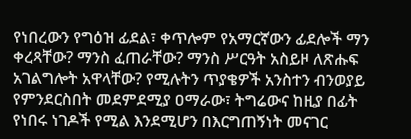የነበረውን የግዕዝ ፊደል፣ ቀጥሎም የአማርኛውን ፊደሎች ማን ቀረጻቸው? ማንስ ፈጠራቸው? ማንስ ሥርዓት አስይዞ ለጽሑፍ አገልግሎት አዋላቸው? የሚሉትን ጥያቄዎች አንስተን ብንወያይ የምንደርስበት መደምደሚያ ዐማራው፣ ትግሬውና ከዚያ በፊት የነበሩ ነገዶች የሚል እንደሚሆን በእርግጠኝነት መናገር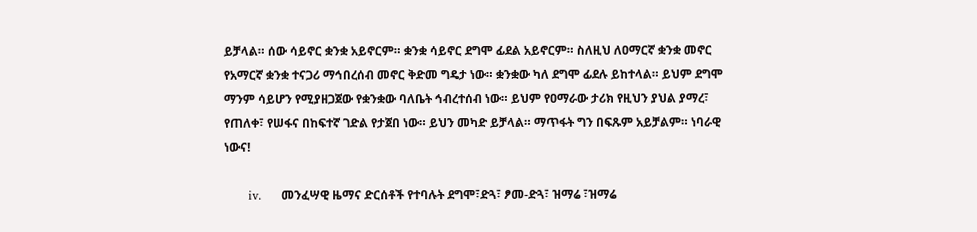ይቻላል። ሰው ሳይኖር ቋንቋ አይኖርም። ቋንቋ ሳይኖር ደግሞ ፊደል አይኖርም። ስለዚህ ለዐማርኛ ቋንቋ መኖር የአማርኛ ቋንቋ ተናጋሪ ማኅበረሰብ መኖር ቅድመ ግዴታ ነው። ቋንቋው ካለ ደግሞ ፊደሉ ይከተላል። ይህም ደግሞ ማንም ሳይሆን የሚያዘጋጀው የቋንቋው ባለቤት ኅብረተሰብ ነው። ይህም የዐማራው ታሪክ የዚህን ያህል ያማረ፣ የጠለቀ፣ የሠፋና በከፍተኛ ገድል የታጀበ ነው። ይህን መካድ ይቻላል። ማጥፋት ግን በፍጹም አይቻልም። ነባራዊ ነውና!

      iv.     መንፈሣዊ ዜማና ድርሰቶች የተባሉት ደግሞ፣ድጓ፣ ፆመ-ድጓ፣ ዝማሬ ፣ዝማሬ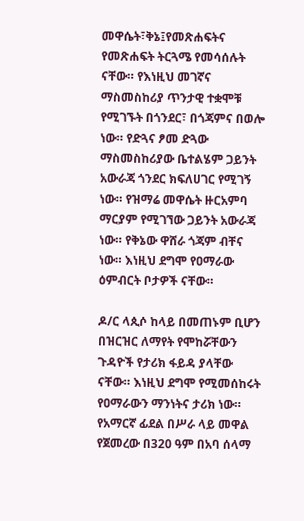መዋሴት፣ቅኔ፤የመጽሐፍትና የመጽሐፍት ትርጓሜ የመሳሰሉት ናቸው። የእነዚህ መገኛና ማስመስከሪያ ጥንታዊ ተቋሞቹ የሚገኙት በጎንደር፣ በጎጃምና በወሎ ነው። የድጓና ፆመ ድጓው ማስመስከሪያው ቤተልሄም ጋይንት አውራጃ ጎንደር ክፍለሀገር የሚገኝ ነው። የዝማሬ መዋሴት ዙርአምባ ማርያም የሚገኘው ጋይንት አውራጃ ነው። የቅኔው ዋሸራ ጎጃም ብቸና ነው። እነዚህ ደግሞ የዐማራው ዕምብርት ቦታዎች ናቸው።

ዶ/ር ላጲሶ ከላይ በመጠኑም ቢሆን በዝርዝር ለማየት የሞከሯቸውን ጉዳዮች የታሪክ ፋይዳ ያላቸው  ናቸው። እነዚህ ደግሞ የሚመሰከሩት የዐማራውን ማንነትና ታሪክ ነው። የአማርኛ ፊደል በሥራ ላይ መዋል የጀመረው በ320 ዓም በአባ ሰላማ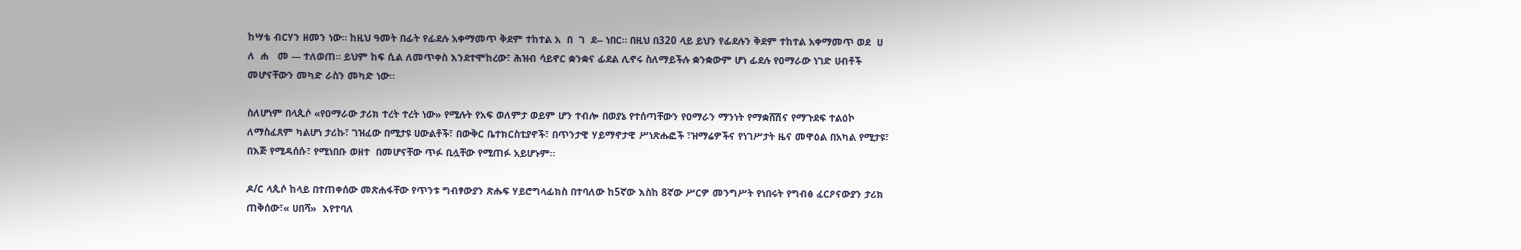ከሣቴ ብርሃን ዘመን ነው። ከዚህ ዓመት በፊት የፊደሉ አቀማመጥ ቅደም ተከተል አ  በ  ገ  ደ-- ነበር። በዚህ በ320 ላይ ይህን የፊደሉን ቅደም ተከተል አቀማመጥ ወደ  ሀ  ለ  ሐ   መ --- ተለወጠ። ይህም ከፍ ሲል ለመጥቀስ እንደተሞከረው፣ ሕዝብ ሳይኖር ቋንቋና ፊደል ሊኖሩ ስለማይችሉ ቋንቋውም ሆነ ፊደሉ የዐማራው ነገድ ሀብቶች መሆናቸውን መካድ ራስን መካድ ነው።

ስለሆነም በላጲሶ «የዐማራው ታሪክ ተረት ተረት ነው» የሚሉት የአፍ ወለምታ ወይም ሆን ተብሎ በወያኔ የተሰጣቸውን የዐማራን ማንነት የማቋሸሽና የማጉደፍ ተልዕኮ ለማስፈጸም ካልሆነ ታሪኩ፣ ገዝፈው በሚታዩ ሀውልቶች፣ በውቅር ቤተክርስቲያኖች፣ በጥንታዊ ሃይማኖታዊ ሥነጽሑፎች ፣ዝማሬዎችና የነገሥታት ዜና መዋዕል በአካል የሚታዩ፣ በእጅ የሚዳሰሱ፣ የሚነበቡ ወዘተ  በመሆናቸው ጥፉ ቢሏቸው የሚጠፉ አይሆኑም።

ዶ/ር ላጲሶ ከላይ በተጠቀሰው መጽሐፋቸው የጥንቱ ግብፃውያን ጽሑፍ ሃይሮግላፊክስ በተባለው ከ5ኛው እስከ 8ኛው ሥርዎ መንግሥት የነበሩት የግብፅ ፈርዖናውያን ታሪክ ጠቅሰው፣« ሀበሻ»  እየተባለ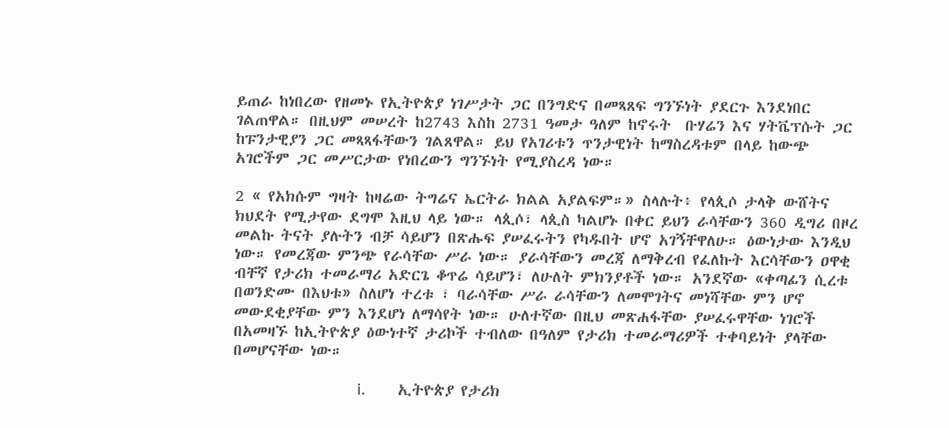ይጠራ ከነበረው የዘመኑ የኢትዮጵያ ነገሥታት ጋር በንግድና በመጻጸፍ ግንኙነት ያደርጉ እንደነበር ገልጠዋል። በዚህም መሠረት ከ2743 እስከ 2731 ዓመታ ዓለም ከኖሩት  ቡሃሬን እና ሃትቬፕሱት ጋር ከፑንታዊያን ጋር መጻጻፋቸውን ገልጸዋል። ይህ የአገሪቱን ጥንታዊነት ከማስረዳቱም በላይ ከውጭ አገሮችም ጋር መሥርታው የነበረውን ግንኙነት የሚያስረዳ ነው።

2 « የአክሱም ግዛት ከዛሬው ትግሬና ኤርትራ ክልል አያልፍም።» ስላሉት፥ የላጲሶ ታላቅ ውሸትና ክህደት የሚታየው ደግሞ እዚህ ላይ ነው። ላጲሶ፣ ላጲስ ካልሆኑ በቀር ይህን ራሳቸውን 360 ዲግሪ በዞረ መልኩ ትናት ያሉትን ብቻ ሳይሆን በጽሑፍ ያሠፈሩትን የካዱበት ሆኖ አገኝቸዋለሁ። ዕውነታው እንዲህ ነው። የመረጃው ምንጭ የራሳቸው ሥራ ነው። ያራሳቸውን መረጃ ለማቅረብ የፈለኩት እርሳቸውን ዐዋቂ ብቸኛ የታሪክ ተመራማሪ አድርጌ ቆጥሬ ሳይሆን፣ ለሁለት ምክንያቶች ነው። አንደኛው «ቀጣፊን ሲረቱ በወንድሙ በእህቱ» ስለሆነ ተረቱ ፣ ባራሳቸው ሥራ ራሳቸውን ለመሞገትና መነሻቸው ምን ሆኖ መውደቂያቸው ምን እንደሆነ ለማሳየት ነው። ሁለተኛው በዚህ መጽሐፋቸው ያሠፈሩዋቸው ነገሮች በአመዛኙ ከኢትዮጵያ ዕውነተኛ ታሪኮች ተብለው በዓለም የታሪክ ተመራማሪዎች ተቀባይነት ያላቸው በመሆናቸው ነው።

                               i.        ኢትዮጵያ የታሪክ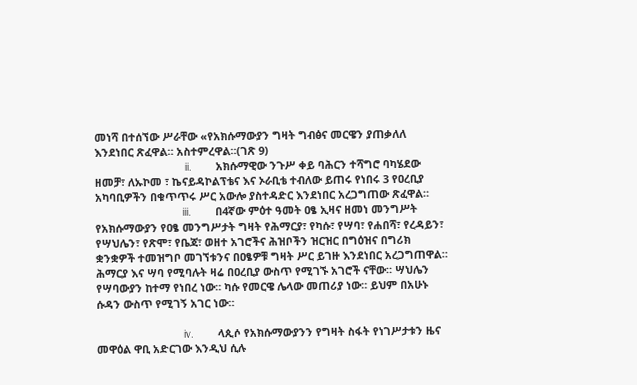መነሻ በተሰኘው ሥራቸው «የአክሱማውያን ግዛት ግብፅና መርዌን ያጠቃለለ እንደነበር ጽፈዋል። አስተምረዋል።(ገጽ 9)
                              ii.        አክሱማዊው ንጉሥ ቀይ ባሕርን ተሻግሮ ባካሄደው ዘመቻ፣ ለኡኮመ ፣ ኬናይዳኮልፕቴና እና ኦራቢቴ ተብለው ይጠሩ የነበሩ 3 የዐረቢያ አካባቢዎችን በቁጥጥሩ ሥር አውሎ ያስተዳድር እንደነበር አረጋግጠው ጽፈዋል።
                             iii.        በ4ኛው ምዕተ ዓመት ዐፄ ኢዛና ዘመነ መንግሥት የአክሱማውያን የዐፄ መንግሥታት ግዛት የሕማርያ፣ የካሱ፣ የሣባ፣ የሐበሻ፣ የረዳይን፣ የሣህሌን፣ የጽሞ፣ የቤጃ፣ ወዘተ አገሮችና ሕዝቦችን ዝርዝር በግዕዝና በግሪክ ቋንቋዎች ተመዝግቦ መገኘቱንና በዐፄዎቹ ግዛት ሥር ይገዙ እንደነበር አረጋግጠዋል። ሕማርያ እና ሣባ የሚባሉት ዛሬ በዐረቢያ ውስጥ የሚገኙ አገሮች ናቸው። ሣህሌን የሣባውያን ከተማ የነበረ ነው። ካሱ የመርዌ ሌላው መጠሪያ ነው። ይህም በአሁኑ ሱዳን ውስጥ የሚገኝ አገር ነው።

                             iv.        ላጲሶ የአክሱማውያንን የግዛት ስፋት የነገሥታቱን ዜና መዋዕል ዋቢ አድርገው እንዲህ ሲሉ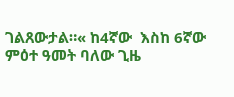ገልጸውታል።« ከ4ኛው  እስከ 6ኛው ምዕተ ዓመት ባለው ጊዜ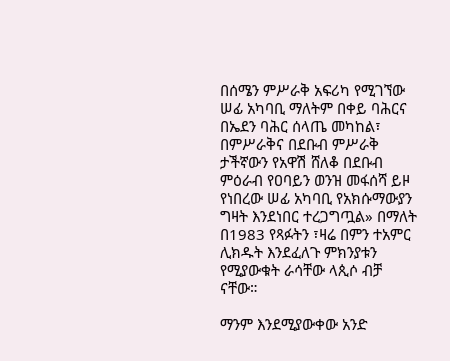በሰሜን ምሥራቅ አፍሪካ የሚገኘው ሠፊ አካባቢ ማለትም በቀይ ባሕርና በኤደን ባሕር ሰላጤ መካከል፣ በምሥራቅና በደቡብ ምሥራቅ ታችኛውን የአዋሽ ሸለቆ በደቡብ ምዕራብ የዐባይን ወንዝ መፋሰሻ ይዞ የነበረው ሠፊ አካባቢ የአክሱማውያን ግዛት እንደነበር ተረጋግጧል» በማለት በ1983 የጻፉትን ፣ዛሬ በምን ተአምር ሊክዱት እንደፈለጉ ምክንያቱን የሚያውቁት ራሳቸው ላጲሶ ብቻ ናቸው።

ማንም እንደሚያውቀው አንድ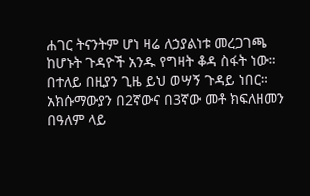ሐገር ትናንትም ሆነ ዛሬ ለኃያልነቱ መረጋገጫ ከሆኑት ጉዳዮች አንዱ የግዛት ቆዳ ስፋት ነው። በተለይ በዚያን ጊዜ ይህ ወሣኝ ጉዳይ ነበር። አክሱማውያን በ2ኛውና በ3ኛው መቶ ክፍለዘመን በዓለም ላይ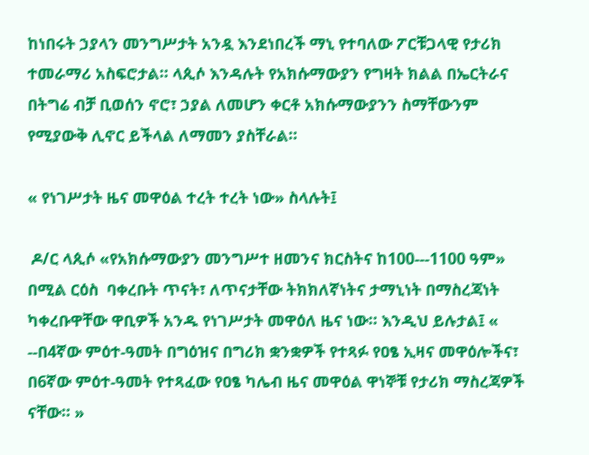ከነበሩት ኃያላን መንግሥታት አንዷ እንደነበረች ማኒ የተባለው ፖርቹጋላዊ የታሪክ ተመራማሪ አስፍሮታል። ላጲሶ እንዳሉት የአክሱማውያን የግዛት ክልል በኤርትራና በትግሬ ብቻ ቢወሰን ኖሮ፣ ኃያል ለመሆን ቀርቶ አክሱማውያንን ስማቸውንም የሚያውቅ ሊኖር ይችላል ለማመን ያስቸራል።

« የነገሥታት ዜና መዋዕል ተረት ተረት ነው» ስላሉት፤

 ዶ/ር ላጲሶ «የአክሱማውያን መንግሥተ ዘመንና ክርስትና ከ100---1100 ዓም» በሚል ርዕስ  ባቀረቡት ጥናት፣ ለጥናታቸው ትክክለኛነትና ታማኒነት በማስረጃነት ካቀረቡዋቸው ዋቢዎች አንዱ የነገሥታት መዋዕለ ዜና ነው። እንዲህ ይሉታል፤ « --በ4ኛው ምዕተ-ዓመት በግዕዝና በግሪክ ቋንቋዎች የተጻፉ የዐፄ ኢዛና መዋዕሎችና፣ በ6ኛው ምዕተ-ዓመት የተጻፈው የዐፄ ካሌብ ዜና መዋዕል ዋነኞቹ የታሪክ ማስረጃዎች ናቸው። »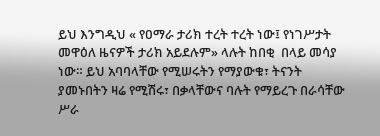ይህ እንግዲህ « የዐማራ ታሪክ ተረት ተረት ነው፤ የነገሥታት መዋዕለ ዜናዎች ታሪክ አይደሉም» ላሉት ከበቂ  በላይ መሳያ ነው። ይህ አባባላቸው የሚሠሩትን የማያውቁ፣ ትናንት ያመኑበትን ዛሬ የሚሽሩ፣ በቃላቸውና ባሉት የማይረጉ በራሳቸው ሥራ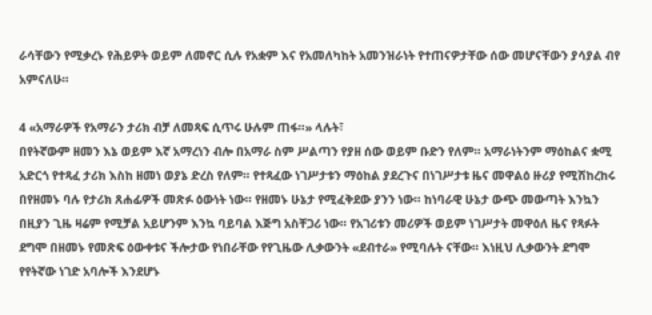ራሳቸውን የሚቃረኑ የሕይዎት ወይም ለመኖር ሲሉ የአቋም እና የአመለካከት አመንዝራነት የተጠናዎታቸው ሰው መሆናቸውን ያሳያል ብየ አምናለሁ።

4 «አማራዎች የአማራን ታሪክ ብቻ ለመጻፍ ሲጥሩ ሁሉም ጠፋ።» ላሉት፣
በየትኛውም ዘመን እኔ ወይም እኛ አማረነን ብሎ በአማራ ስም ሥልጣን የያዘ ሰው ወይም ቡድን የለም። አማራነትንም ማዕከልና ቋሚ አድርጎ የተጻፈ ታሪክ እስከ ዘመነ ወያኔ ድረስ የለም። የተጻፈው ነገሥታቱን ማዕከል ያደረጉና በነገሥታቱ ዜና መዋልዕ ዙሪያ የሚሽከረከሩ በየዘመኑ ባሉ የታሪክ ጸሐፊዎች መጽፉ ዕውነት ነው። የዘመኑ ሁኔታ የሚፈቅደው ያንን ነው። ከነባራዊ ሁኔታ ውጭ መውጣት እንኳን በዚያን ጊዜ ዛሬም የሚቻል አይሆንም እንኳ ባይባል እጅግ አስቸጋሪ ነው። የአገሪቱን መሪዎች ወይም ነገሥታት መዋዕለ ዜና የጻፉት ደግሞ በዘመኑ የመጽፍ ዕውቀቱና ችሎታው የነበራቸው የየጊዜው ሊቃውንት «ደብተራ» የሚባሉት ናቸው። እነዚህ ሊቃውንት ደግሞ የየትኛው ነገድ አባሎች እንደሆኑ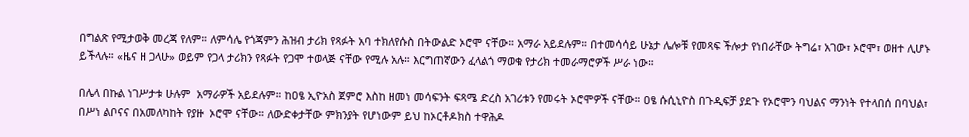በግልጽ የሚታወቅ መረጃ የለም። ለምሳሌ የጎጃምን ሕዝብ ታሪክ የጻፉት አባ ተክለየሱስ በትውልድ ኦሮሞ ናቸው። አማራ አይደሉም። በተመሳሳይ ሁኔታ ሌሎቹ የመጻፍ ችሎታ የነበራቸው ትግሬ፣ አገው፣ ኦሮሞ፣ ወዘተ ሊሆኑ ይችላሉ። «ዜና ዘ ጋላሁ» ወይም የጋላ ታሪክን የጻፉት የጋሞ ተወላጅ ናቸው የሚሉ አሉ። እርግጠኛውን ፈላልጎ ማወቁ የታሪክ ተመራማሮዎች ሥራ ነው።

በሌላ በኩል ነገሥታቱ ሁሉም  አማራዎች አይደሉም። ከዐፄ ኢዮአስ ጀምሮ እስከ ዘመነ መሳፍንት ፍጻሜ ድረስ አገሪቱን የመሩት ኦሮሞዎች ናቸው። ዐፄ ሱሲኒዮስ በጉዲፍቻ ያደጉ የኦሮሞን ባህልና ማንነት የተላበሰ በባህል፣ በሥነ ልቦናና በአመለካከት የያዙ  ኦሮሞ ናቸው። ለውድቀታቸው ምክንያት የሆነውም ይህ ከኦርቶዶክስ ተዋሕዶ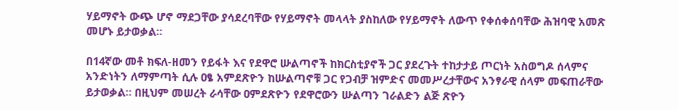ሃይማኖት ውጭ ሆኖ ማደጋቸው ያሳደረባቸው የሃይማኖት መላላት ያስከለው የሃይማኖት ለውጥ የቀሰቀሰባቸው ሕዝባዊ አመጽ መሆኑ ይታወቃል።

በ14ኛው መቶ ክፍለ-ዘመን የይፋት እና የደዋሮ ሡልጣኖች ከክርስቲያኖች ጋር ያደረጉት ተከታታይ ጦርነት አስወግዶ ሰላምና አንድነትን ለማምጣት ሲሉ ዐፄ አምደጽዮን ከሡልጣኖቹ ጋር የጋብቻ ዝምድና መመሥረታቸውና አንፃራዊ ሰላም መፍጠራቸው ይታወቃል። በዚህም መሠረት ራሳቸው ዐምደጽዮን የደዋሮውን ሡልጣን ገራልድን ልጅ ጽዮን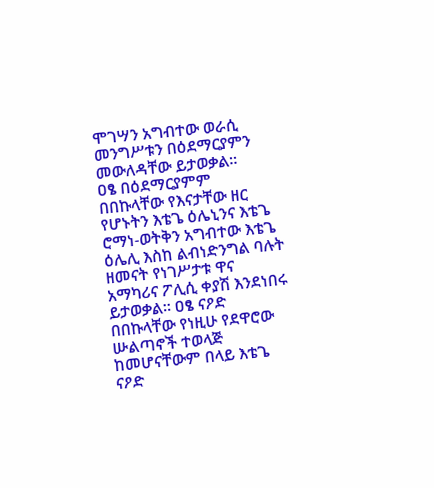ሞገሣን አግብተው ወራሲ መንግሥቱን በዕደማርያምን መውለዳቸው ይታወቃል።
ዐፄ በዕደማርያምም በበኩላቸው የእናታቸው ዘር የሆኑትን እቴጌ ዕሌኒንና እቴጌ ሮማነ-ወትቅን አግብተው እቴጌ ዕሌሊ እስከ ልብነድንግል ባሉት ዘመናት የነገሥታቱ ዋና አማካሪና ፖሊሲ ቀያሽ እንደነበሩ ይታወቃል። ዐፄ ናዖድ በበኩላቸው የነዚሁ የደዋሮው ሡልጣኖች ተወላጅ ከመሆናቸውም በላይ እቴጌ ናዖድ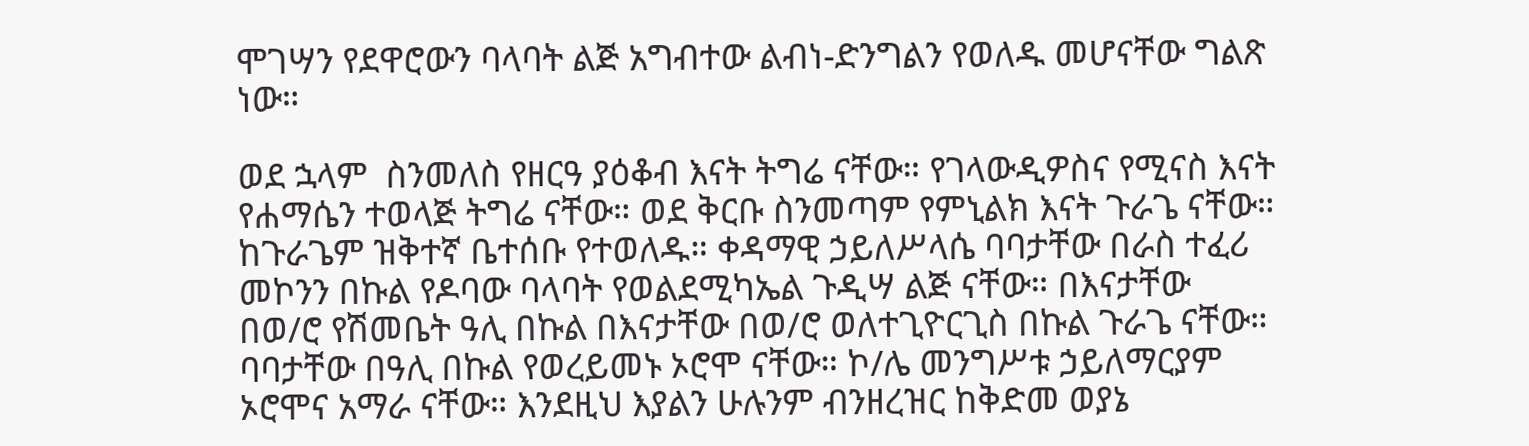ሞገሣን የደዋሮውን ባላባት ልጅ አግብተው ልብነ-ድንግልን የወለዱ መሆናቸው ግልጽ ነው።

ወደ ኋላም  ስንመለስ የዘርዓ ያዕቆብ እናት ትግሬ ናቸው። የገላውዲዎስና የሚናስ እናት የሐማሴን ተወላጅ ትግሬ ናቸው። ወደ ቅርቡ ስንመጣም የምኒልክ እናት ጉራጌ ናቸው። ከጉራጌም ዝቅተኛ ቤተሰቡ የተወለዱ። ቀዳማዊ ኃይለሥላሴ ባባታቸው በራስ ተፈሪ መኮንን በኩል የዶባው ባላባት የወልደሚካኤል ጉዲሣ ልጅ ናቸው። በእናታቸው በወ/ሮ የሽመቤት ዓሊ በኩል በእናታቸው በወ/ሮ ወለተጊዮርጊስ በኩል ጉራጌ ናቸው። ባባታቸው በዓሊ በኩል የወረይመኑ ኦሮሞ ናቸው። ኮ/ሌ መንግሥቱ ኃይለማርያም ኦሮሞና አማራ ናቸው። እንደዚህ እያልን ሁሉንም ብንዘረዝር ከቅድመ ወያኔ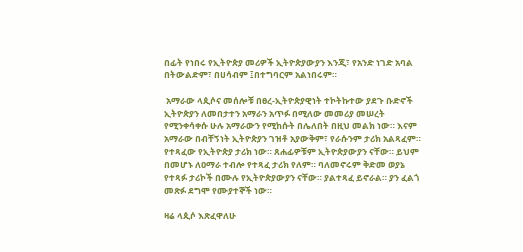በፊት የነበሩ የኢትዮጵያ መሪዎች ኢትዮጵያውያን እንጂ፣ የአንድ ነገድ አባል በትውልድም፣ በሀሳብም ፤በተግባርም አልነበሩም።

 አማራው ላጲሶና መሰሎቹ በፀረ-ኢትዮጵያዊነት ተኮትኩተው ያደጉ ቡድኖች ኢትዮጵያን ለመበታተን አማራን አጥፉ በሚለው መመሪያ መሠረት የሚንቀሳቀሱ ሁሉ አማራውን የሚከሱት በሌለበት በዚህ መልክ ነው። እናም አማራው በብቸኝነት ኢትዮጵያን ገዝቶ አያውቅም፣ የራሱንም ታሪክ አልጻፈም። የተጻፈው የኢትዮጵያ ታሪክ ነው። ጸሐፊዎቹም ኢትዮጵያውያን ናቸው። ይህም በመሆኑ ለዐማራ ተብሎ የተጻፈ ታሪክ የለም። ባለመኖሩም ቅድመ ወያኔ የተጻፉ ታሪኮች በሙሉ የኢትዮጵያውያን ናቸው። ያልተጻፈ ይኖራል። ያን ፈልጎ መጽፉ ደግሞ የሙያተኞች ነው።

ዛሬ ላጲሶ እጽፈዋለሁ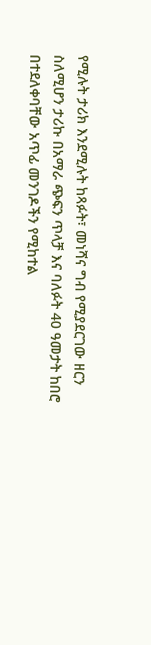የሚሉት ታሪክ እንደሚሉት ከጻፉት፣ መነሻና ግብ የሚያደርገው ዘርን ስለሚሆን ታሪኩ በአማራ ጭፍን ጥላቻ እና ባለፉት 40 ዓመታት ከበሮ በተደለቀባቸው አጥፊ መንገዶችን የሚከተል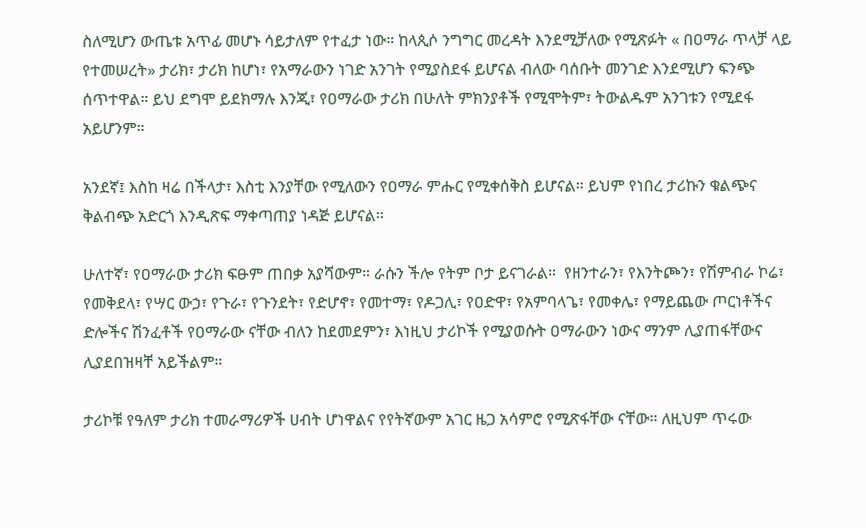ስለሚሆን ውጤቱ አጥፊ መሆኑ ሳይታለም የተፈታ ነው። ከላጲሶ ንግግር መረዳት እንደሚቻለው የሚጽፉት « በዐማራ ጥላቻ ላይ የተመሠረት» ታሪክ፣ ታሪክ ከሆነ፣ የአማራውን ነገድ አንገት የሚያስደፋ ይሆናል ብለው ባሰቡት መንገድ እንደሚሆን ፍንጭ ሰጥተዋል። ይህ ደግሞ ይደክማሉ እንጂ፣ የዐማራው ታሪክ በሁለት ምክንያቶች የሚሞትም፣ ትውልዱም አንገቱን የሚደፋ አይሆንም።

አንደኛ፤ እስከ ዛሬ በችላታ፣ እስቲ እንያቸው የሚለውን የዐማራ ምሑር የሚቀሰቅስ ይሆናል። ይህም የነበረ ታሪኩን ቁልጭና ቅልብጭ አድርጎ እንዲጽፍ ማቀጣጠያ ነዳጅ ይሆናል።

ሁለተኛ፣ የዐማራው ታሪክ ፍፁም ጠበቃ አያሻውም። ራሱን ችሎ የትም ቦታ ይናገራል።  የዘንተራን፣ የእንትጮን፣ የሽምብራ ኮሬ፣ የመቅደላ፣ የሣር ውኃ፣ የጉራ፣ የጉንደት፣ የድሆኖ፣ የመተማ፣ የዶጋሊ፣ የዐድዋ፣ የአምባላጌ፣ የመቀሌ፣ የማይጨው ጦርነቶችና ድሎችና ሽንፈቶች የዐማራው ናቸው ብለን ከደመደምን፣ እነዚህ ታሪኮች የሚያወሱት ዐማራውን ነውና ማንም ሊያጠፋቸውና ሊያደበዝዛቸ አይችልም።

ታሪኮቹ የዓለም ታሪክ ተመራማሪዎች ሀብት ሆነዋልና የየትኛውም አገር ዜጋ አሳምሮ የሚጽፋቸው ናቸው። ለዚህም ጥሩው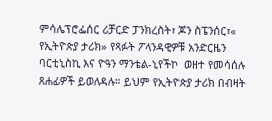ምሳሌፕሮፌሰር ሪቻርድ ፓንክረስት፣ ጆን ስፔንሰር፣« የኢትዮጵያ ታሪክ» የጻፉት ፖላንዳዊዎቹ አንድርዜን ባርቲኒስኪ እና ዮዓን ማንቴል-ኒየችኮ  ወዘተ የመሳሰሉ ጸሐፊዎች ይወለዳሉ። ይህም የኢትዮጵያ ታሪክ በብዛት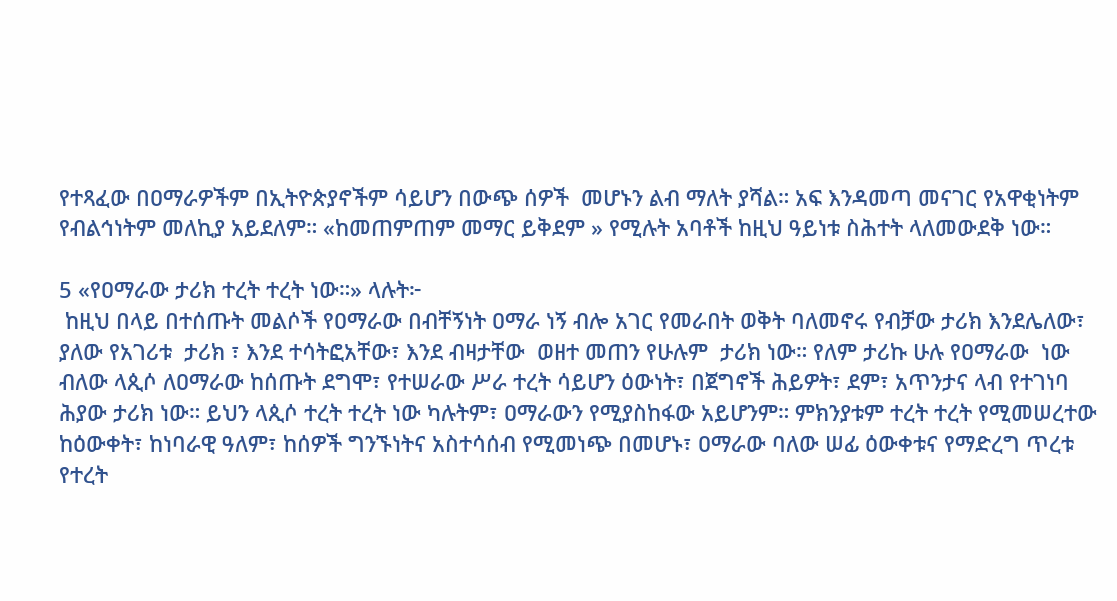የተጻፈው በዐማራዎችም በኢትዮጵያኖችም ሳይሆን በውጭ ሰዎች  መሆኑን ልብ ማለት ያሻል። አፍ እንዳመጣ መናገር የአዋቂነትም የብልኅነትም መለኪያ አይደለም። «ከመጠምጠም መማር ይቅደም » የሚሉት አባቶች ከዚህ ዓይነቱ ስሕተት ላለመውደቅ ነው።

5 «የዐማራው ታሪክ ተረት ተረት ነው።» ላሉት፦
 ከዚህ በላይ በተሰጡት መልሶች የዐማራው በብቸኝነት ዐማራ ነኝ ብሎ አገር የመራበት ወቅት ባለመኖሩ የብቻው ታሪክ እንደሌለው፣ ያለው የአገሪቱ  ታሪክ ፣ እንደ ተሳትፎአቸው፣ እንደ ብዛታቸው  ወዘተ መጠን የሁሉም  ታሪክ ነው። የለም ታሪኩ ሁሉ የዐማራው  ነው ብለው ላጲሶ ለዐማራው ከሰጡት ደግሞ፣ የተሠራው ሥራ ተረት ሳይሆን ዕውነት፣ በጀግኖች ሕይዎት፣ ደም፣ አጥንታና ላብ የተገነባ ሕያው ታሪክ ነው። ይህን ላጲሶ ተረት ተረት ነው ካሉትም፣ ዐማራውን የሚያስከፋው አይሆንም። ምክንያቱም ተረት ተረት የሚመሠረተው ከዕውቀት፣ ከነባራዊ ዓለም፣ ከሰዎች ግንኙነትና አስተሳሰብ የሚመነጭ በመሆኑ፣ ዐማራው ባለው ሠፊ ዕውቀቱና የማድረግ ጥረቱ የተረት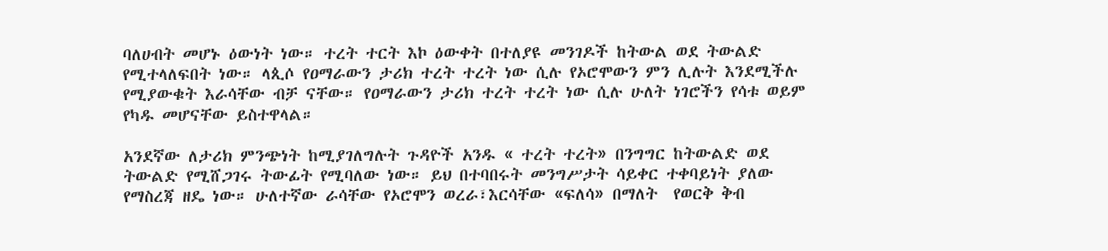ባለሀብት መሆኑ ዕውነት ነው። ተረት ተርት እኮ ዕውቀት በተለያዩ መንገዶች ከትውል ወደ ትውልድ የሚተላለፍበት ነው። ላጲሶ የዐማራውን ታሪክ ተረት ተረት ነው ሲሉ የኦሮሞውን ምን ሊሉት እንደሚችሉ የሚያውቁት እራሳቸው ብቻ ናቸው። የዐማራውን ታሪክ ተረት ተረት ነው ሲሉ ሁለት ነገሮችን የሳቱ ወይም የካዱ መሆናቸው ይስተዋላል።

አንደኛው ለታሪክ ምንጭነት ከሚያገለግሉት ጉዳዮች አንዱ « ተረት ተረት» በንግግር ከትውልድ ወደ ትውልድ የሚሸጋገሩ ትውፊት የሚባለው ነው። ይህ በተባበሩት መንግሥታት ሳይቀር ተቀባይነት ያለው የማስረጃ ዘዴ ነው። ሁለተኛው ራሳቸው የኦሮሞን ወረራ፣እርሳቸው «ፍለሳ» በማለት  የወርቅ ቅብ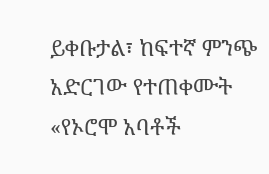ይቀቡታል፣ ከፍተኛ ምንጭ አድርገው የተጠቀሙት «የኦሮሞ አባቶች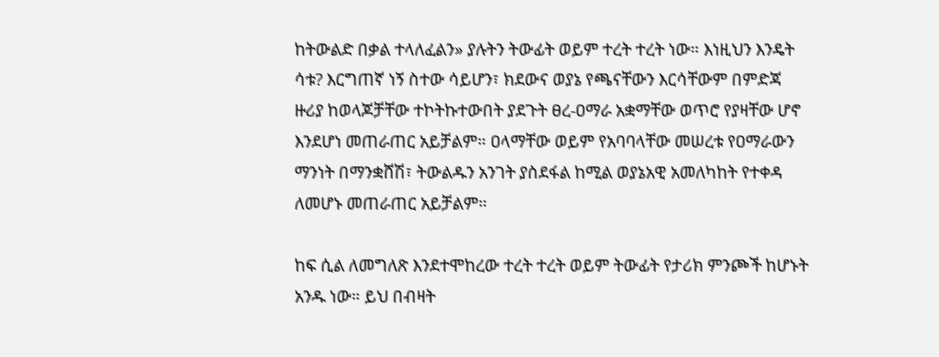ከትውልድ በቃል ተላለፈልን» ያሉትን ትውፊት ወይም ተረት ተረት ነው። እነዚህን እንዴት ሳቱ? እርግጠኛ ነኝ ስተው ሳይሆን፣ ክደውና ወያኔ የጫናቸውን እርሳቸውም በምድጃ ዙሪያ ከወላጆቻቸው ተኮትኩተውበት ያደጉት ፀረ-ዐማራ አቋማቸው ወጥሮ የያዛቸው ሆኖ እንደሆነ መጠራጠር አይቻልም። ዐላማቸው ወይም የአባባላቸው መሠረቱ የዐማራውን ማንነት በማንቋሸሽ፣ ትውልዱን አንገት ያስደፋል ከሚል ወያኔአዊ አመለካከት የተቀዳ ለመሆኑ መጠራጠር አይቻልም።

ከፍ ሲል ለመግለጽ እንደተሞከረው ተረት ተረት ወይም ትውፊት የታሪክ ምንጮች ከሆኑት አንዱ ነው። ይህ በብዛት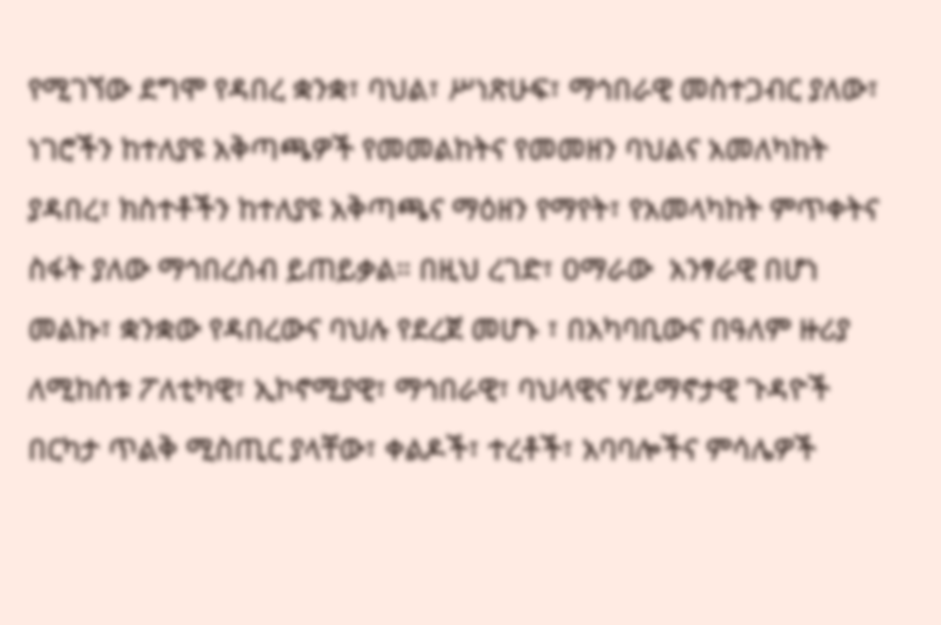የሚገኘው ደግሞ የዳበረ ቋንቋ፣ ባህል፣ ሥነጽሁፍ፣ ማኅበራዊ መስተጋብር ያለው፣ ነገሮችን ከተለያዩ አቅጣጫዎች የመመልከትና የመመዘን ባህልና አመለካከት ያዳበረ፣ ክስተቶችን ከተለያዩ አቅጣጫና ማዕዘን የማየት፣ የአመላካከት ምጥቀትና ስፋት ያለው ማኅበረሰብ ይጠይቃል። በዚህ ረገድ፣ ዐማራው  አንፃራዊ በሆነ መልኩ፣ ቋንቋው የዳበረውና ባህሉ የደረጀ መሆኑ ፣ በአካባቢውና በዓለም ዙሪያ ለሚከሰቱ ፖለቲካዊ፣ ኢኮኖሚያዊ፣ ማኅበራዊ፣ ባህላዊና ሃይማኖታዊ ጉዳዮች በርካታ ጥልቅ ሚስጢር ያላቸው፣ ቀልዶች፣ ተረቶች፣ አባባሎችና ምሳሌዎች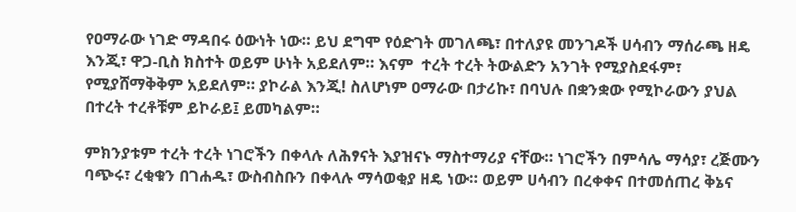የዐማራው ነገድ ማዳበሩ ዕውነት ነው። ይህ ደግሞ የዕድገት መገለጫ፣ በተለያዩ መንገዶች ሀሳብን ማሰራጫ ዘዴ እንጂ፣ ዋጋ-ቢስ ክስተት ወይም ሁነት አይደለም። እናም  ተረት ተረት ትውልድን አንገት የሚያስደፋም፣ የሚያሸማቅቅም አይደለም። ያኮራል እንጂ! ስለሆነም ዐማራው በታሪኩ፣ በባህሉ በቋንቋው የሚኮራውን ያህል በተረት ተረቶቹም ይኮራይ፤ ይመካልም።

ምክንያቱም ተረት ተረት ነገሮችን በቀላሉ ለሕፃናት እያዝናኑ ማስተማሪያ ናቸው። ነገሮችን በምሳሌ ማሳያ፣ ረጅሙን ባጭሩ፣ ረቂቁን በገሐዱ፣ ውስብስቡን በቀላሉ ማሳወቂያ ዘዴ ነው። ወይም ሀሳብን በረቀቀና በተመሰጠረ ቅኔና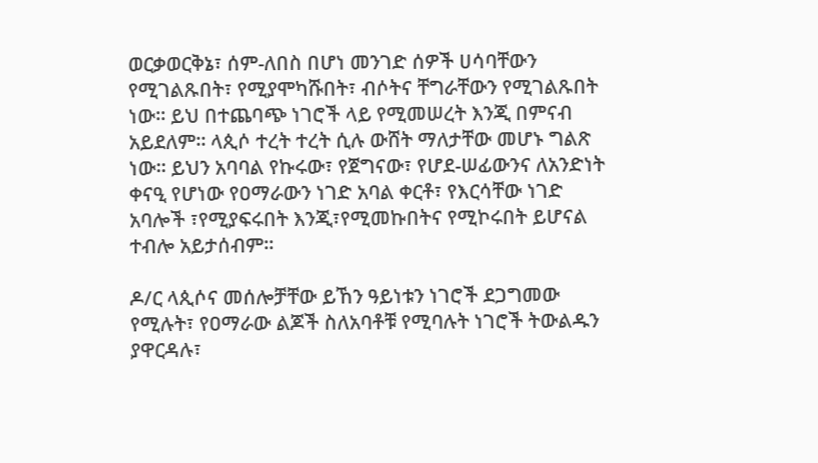ወርቃወርቅኔ፣ ሰም-ለበስ በሆነ መንገድ ሰዎች ሀሳባቸውን የሚገልጹበት፣ የሚያሞካሹበት፣ ብሶትና ቸግራቸውን የሚገልጹበት ነው። ይህ በተጨባጭ ነገሮች ላይ የሚመሠረት እንጂ በምናብ አይደለም። ላጲሶ ተረት ተረት ሲሉ ውሸት ማለታቸው መሆኑ ግልጽ ነው። ይህን አባባል የኩሩው፣ የጀግናው፣ የሆደ-ሠፊውንና ለአንድነት ቀናዒ የሆነው የዐማራውን ነገድ አባል ቀርቶ፣ የእርሳቸው ነገድ አባሎች ፣የሚያፍሩበት እንጂ፣የሚመኩበትና የሚኮሩበት ይሆናል ተብሎ አይታሰብም።

ዶ/ር ላጲሶና መሰሎቻቸው ይኸን ዓይነቱን ነገሮች ደጋግመው የሚሉት፣ የዐማራው ልጆች ስለአባቶቹ የሚባሉት ነገሮች ትውልዱን ያዋርዳሉ፣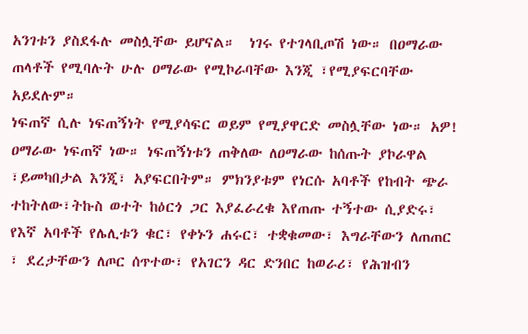አንገቱን ያስደፋሉ መስሏቸው ይሆናል።  ነገሩ የተገላቢጦሽ ነው። በዐማራው ጠላቶች የሚባሉት ሁሉ ዐማራው የሚኮራባቸው እንጂ ፣የሚያፍርባቸው አይደሉም።
ነፍጠኛ ሲሉ ነፍጠኝነት የሚያሳፍር ወይም የሚያዋርድ መስሏቸው ነው። አዎ! ዐማራው ነፍጠኛ ነው። ነፍጠኝነቱን ጠቅለው ለዐማራው ከሰጡት ያኮራዋል ፣ይመካበታል እንጂ፣ አያፍርበትም። ምክንያቱም የነርሱ አባቶች የከብት ጭራ ተከትለው፣ትኩስ ወተት ከዕርጎ ጋር እያፈራረቁ እየጠጡ ተኝተው ሲያድሩ፣ የእኛ አባቶች የሌሊቱን ቁር፣ የቀኑን ሐሩር፣ ተቋቁመው፣ እግራቸውን ለጠጠር ፣ ደረታቸውን ለጦር ሰጥተው፣ የአገርን ዳር ድንበር ከወራሪ፣ የሕዝብን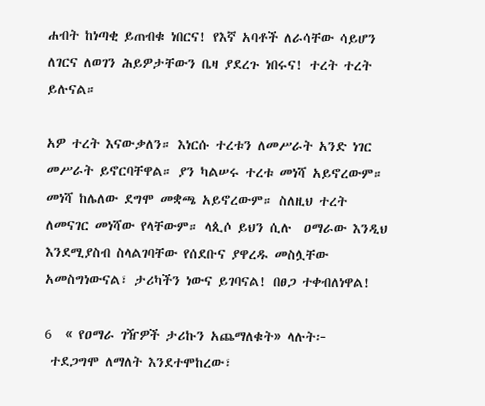ሐብት ከነጣቂ ይጠብቁ ነበርና! የእኛ አባቶች ለራሳቸው ሳይሆን ለገርና ለወገን ሕይዎታቸውን ቤዛ ያደረጉ ነበሩና! ተረት ተረት ይሉናል።

አዎ ተረት እናውቃለን። እነርሱ ተረቱን ለመሥራት አንድ ነገር መሥራት ይኖርባቸዋል። ያን ካልሠሩ ተረቱ መነሻ አይኖረውም። መነሻ ከሌለው ደግሞ መቋጫ አይኖረውም። ስለዚህ ተረት ለመናገር መነሻው የላቸውም። ላጲሶ ይህን ሲሉ  ዐማራው እንዲህ እንደሚያስብ ስላልገባቸው የሰደቡና ያዋረዱ መስሏቸው አመስግነውናል፣ ታሪካችን ነውና ይገባናል! በፀጋ ተቀብለነዋል!

6  « የዐማራ ገዥዎች ታሪኩን አጨማለቁት» ላሉት፦
 ተደጋግሞ ለማለት እንደተሞከረው፣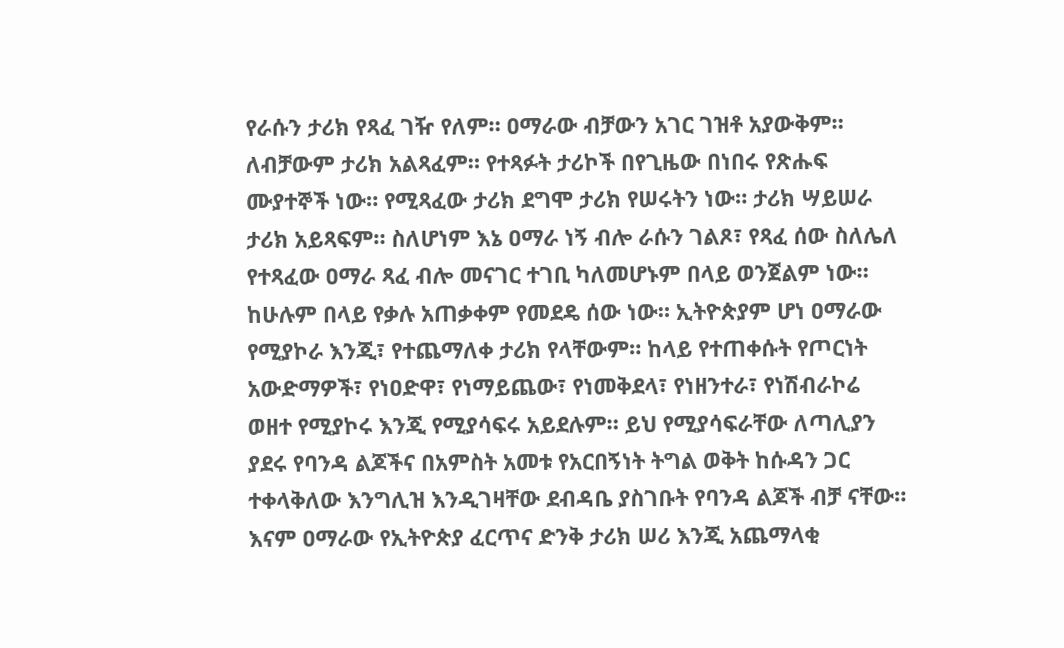የራሱን ታሪክ የጻፈ ገዥ የለም። ዐማራው ብቻውን አገር ገዝቶ አያውቅም። ለብቻውም ታሪክ አልጻፈም። የተጻፉት ታሪኮች በየጊዜው በነበሩ የጽሑፍ ሙያተኞች ነው። የሚጻፈው ታሪክ ደግሞ ታሪክ የሠሩትን ነው። ታሪክ ሣይሠራ ታሪክ አይጻፍም። ስለሆነም እኔ ዐማራ ነኝ ብሎ ራሱን ገልጾ፣ የጻፈ ሰው ስለሌለ የተጻፈው ዐማራ ጻፈ ብሎ መናገር ተገቢ ካለመሆኑም በላይ ወንጀልም ነው።  ከሁሉም በላይ የቃሉ አጠቃቀም የመደዴ ሰው ነው። ኢትዮጵያም ሆነ ዐማራው የሚያኮራ እንጂ፣ የተጨማለቀ ታሪክ የላቸውም። ከላይ የተጠቀሱት የጦርነት አውድማዎች፣ የነዐድዋ፣ የነማይጨው፣ የነመቅደላ፣ የነዘንተራ፣ የነሽብራኮሬ ወዘተ የሚያኮሩ እንጂ የሚያሳፍሩ አይደሉም። ይህ የሚያሳፍራቸው ለጣሊያን ያደሩ የባንዳ ልጆችና በአምስት አመቱ የአርበኝነት ትግል ወቅት ከሱዳን ጋር ተቀላቅለው እንግሊዝ እንዲገዛቸው ደብዳቤ ያስገቡት የባንዳ ልጆች ብቻ ናቸው። እናም ዐማራው የኢትዮጵያ ፈርጥና ድንቅ ታሪክ ሠሪ እንጂ አጨማላቂ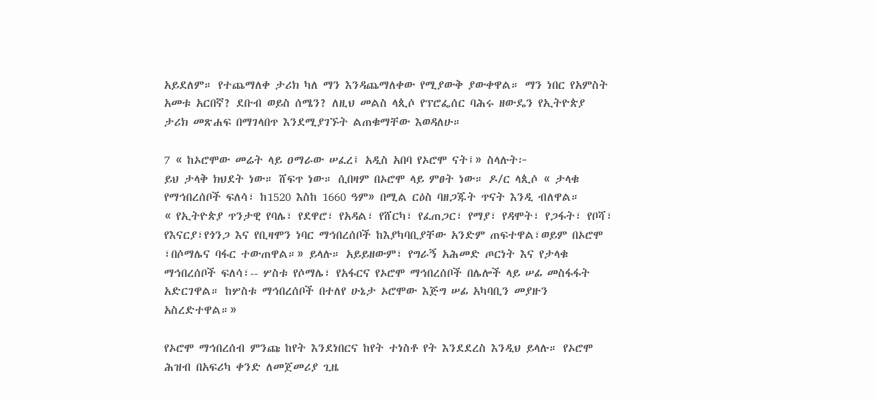አይደለም። የተጨማለቀ ታሪክ ካለ ማን እንዳጨማለቀው የሚያውቅ ያውቀዋል። ማን ነበር የአምስት አመቱ አርበኛ? ደቡብ ወይስ ሰሜን? ለዚህ መልስ ላጲሶ የፕሮፌሰር ባሕሩ ዘውዴን የኢትዮጵያ ታሪክ መጽሐፍ በማገላበጥ እንደሚያገኙት ልጠቁማቸው እወዳለሁ።

7 « ከኦሮሞው መሬት ላይ ዐማራው ሠፈረ፤ አዲስ አበባ የኦሮሞ ናት፤» ስላሉት፦
ይህ ታላቅ ክህደት ነው። ሸፍጥ ነው። ሲበዛም በኦሮሞ ላይ ምፀት ነው። ዶ/ር ላጲሶ « ታላቁ የማኅበረሰቦች ፍለሳ፣ ከ1520 እስከ 1660 ዓም» በሚል ርዕስ ባዘጋጁት ጥናት እንዲ ብለዋል።
« የኢትዮጵያ ጥንታዊ የባሌ፣ የደዋሮ፣ የአዳል፣ የሸርካ፣ የፈጠጋር፣ የማያ፣ የዳሞት፣ የጋፋት፣ የቦሻ፣ የእናርያ፣የጎንጋ እና የቢዛሞን ነባር ማኅበረሰቦች ከእያካባቢያቸው አንድም ጠፍተዋል፣ወይም በኦሮሞ ፣በሶማሌና ባፋር ተውጠዋል።» ይላሉ። አይይዘውም፣ የግራኝ አሕመድ ጦርነት እና የታላቁ ማኅበረሰቦች ፍለሳ፣-- ሦስቱ የሶማሌ፣ የአፋርና የኦሮሞ ማኅበረሰቦች በሌሎች ላይ ሠፊ መስፋፋት አድርገዋል። ከሦስቱ ማኅበረሰቦች በተለየ ሁኔታ ኦሮሞው እጅግ ሠፊ አካባቢን መያዙን አስረድተዋል።»

የኦሮሞ ማኅበረሰብ ምንጩ ከየት እንደነበርና ከየት ተነስቶ የት እንደደረስ እንዲህ ይላሉ። የኦሮሞ ሕዝብ በአፍሪካ ቀንድ ለመጀመሪያ ጊዜ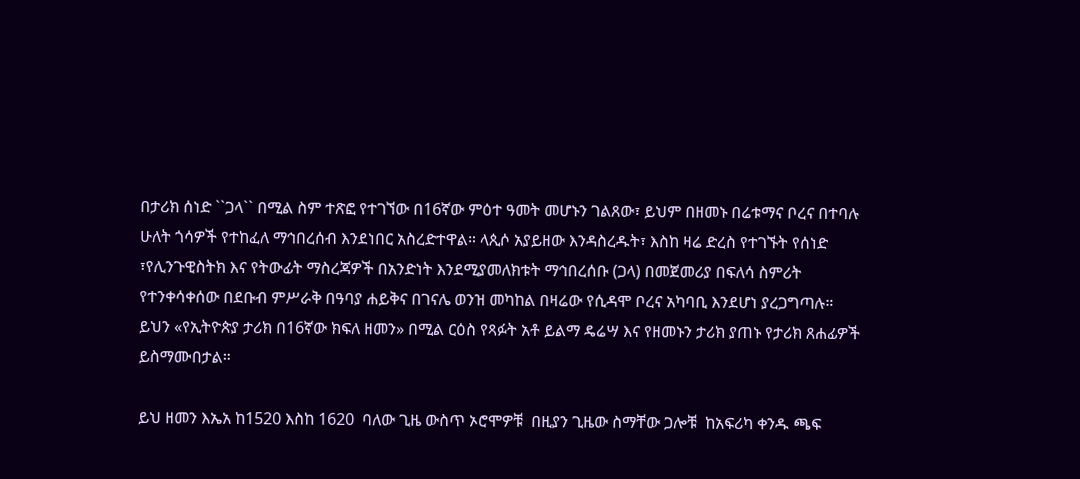በታሪክ ሰነድ ``ጋላ`` በሚል ስም ተጽፎ የተገኘው በ16ኛው ምዕተ ዓመት መሆኑን ገልጸው፣ ይህም በዘመኑ በሬቱማና ቦረና በተባሉ ሁለት ጎሳዎች የተከፈለ ማኅበረሰብ እንደነበር አስረድተዋል። ላጲሶ አያይዘው እንዳስረዱት፣ እስከ ዛሬ ድረስ የተገኙት የሰነድ ፣የሊንጉዊስትክ እና የትውፊት ማስረጃዎች በአንድነት እንደሚያመለክቱት ማኅበረሰቡ (ጋላ) በመጀመሪያ በፍለሳ ስምሪት የተንቀሳቀሰው በደቡብ ምሥራቅ በዓባያ ሐይቅና በገናሌ ወንዝ መካከል በዛሬው የሲዳሞ ቦረና አካባቢ እንደሆነ ያረጋግጣሉ። ይህን «የኢትዮጵያ ታሪክ በ16ኛው ክፍለ ዘመን» በሚል ርዕስ የጻፉት አቶ ይልማ ዴሬሣ እና የዘመኑን ታሪክ ያጠኑ የታሪክ ጸሐፊዎች ይስማሙበታል።

ይህ ዘመን እኤአ ከ1520 እስከ 1620  ባለው ጊዜ ውስጥ ኦሮሞዎቹ  በዚያን ጊዜው ስማቸው ጋሎቹ  ከአፍሪካ ቀንዱ ጫፍ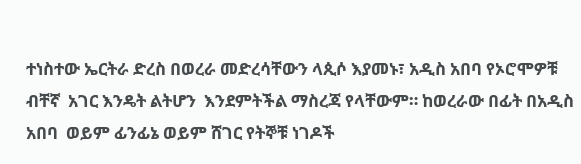ተነስተው ኤርትራ ድረስ በወረራ መድረሳቸውን ላጲሶ እያመኑ፣ አዲስ አበባ የኦሮሞዎቹ ብቸኛ  አገር እንዴት ልትሆን  እንደምትችል ማስረጃ የላቸውም። ከወረራው በፊት በአዲስ አበባ  ወይም ፊንፊኔ ወይም ሸገር የትኞቹ ነገዶች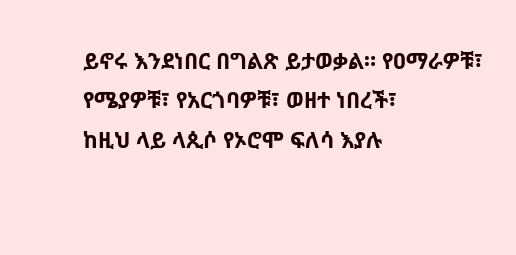ይኖሩ እንደነበር በግልጽ ይታወቃል። የዐማራዎቹ፣ የሜያዎቹ፣ የአርጎባዎቹ፣ ወዘተ ነበረች፣
ከዚህ ላይ ላጲሶ የኦሮሞ ፍለሳ እያሉ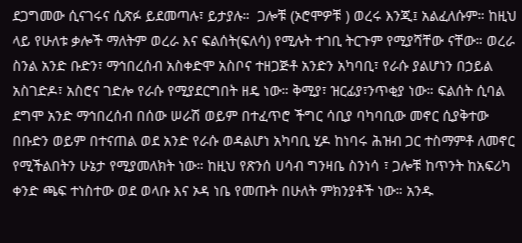ደጋግመው ሲናገሩና ሲጽፉ ይደመጣሉ፣ ይታያሉ።  ጋሎቹ (ኦሮሞዎቹ ) ወረሩ እንጂ፤ አልፈለሱም። ከዚህ ላይ የሁለቱ ቃሎች ማለትም ወረራ እና ፍልሰት(ፍለሳ) የሚሉት ተገቢ ትርጉም የሚያሻቸው ናቸው። ወረራ ስንል አንድ ቡድን፣ ማኅበረሰብ አስቀድሞ አስቦና ተዘጋጅቶ አንድን አካባቢ፣ የራሱ ያልሆነን በኃይል አስገድዶ፣ አስሮና ገድሎ የራሱ የሚያደርግበት ዘዴ ነው። ቅሚያ፣ ዝርፊያ፣ንጥቂያ ነው። ፍልሰት ሲባል ደግሞ አንድ ማኅበረሰብ በሰው ሠራሽ ወይም በተፈጥሮ ችግር ሳቢያ ባካባቢው መኖር ሲያቅተው በቡድን ወይም በተናጠል ወደ አንድ የራሱ ወዳልሆነ አካባቢ ሂዶ ከነባሩ ሕዝብ ጋር ተስማምቶ ለመኖር የሚችልበትን ሁኔታ የሚያመለክት ነው። ከዚህ የጽንሰ ሀሳብ ግንዛቤ ስንነሳ ፣ ጋሎቹ ከጥንት ከአፍሪካ ቀንድ ጫፍ ተነስተው ወደ ወላቡ እና ኦዳ ነቤ የመጡት በሁለት ምክንያቶች ነው። አንዱ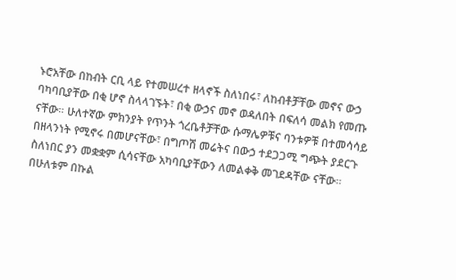ኑሮአቸው በከብት ርቢ ላይ የተመሠረተ ዘላኖች ስለነበሩ፣ ለከብቶቻቸው መኖና ውኃ  ባካባቢያቸው በቂ ሆኖ ስላላገኙት፣ በቂ ውኃና መኖ ወዳለበት በፍለሳ መልክ የመጡ ናቸው። ሁለተኛው ምክንያት የጥንት ጎረቤቶቻቸው ሱማሌዎቹና ባንቱዎቹ በተመሳሳይ በዘላንነት የሚኖሩ በመሆናቸው፣ በግጦሽ መሬትና በውኃ ተደጋጋሚ ግጭት ያደርጉ ስለነበር ያን መቋቋም ሲሳናቸው አካባቢያቸውን ለመልቀቅ መገደዳቸው ናቸው። በሁለቱም በኩል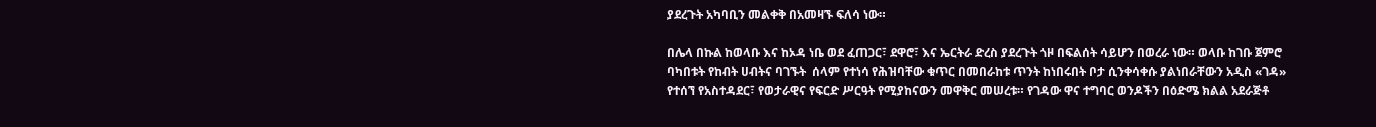ያደረጉት አካባቢን መልቀቅ በአመዛኙ ፍለሳ ነው።

በሌላ በኩል ከወላቡ እና ከኦዳ ነቤ ወደ ፈጠጋር፣ ደዋሮ፣ እና ኤርትራ ድረስ ያደረጉት ጎዞ በፍልሰት ሳይሆን በወረራ ነው። ወላቡ ከገቡ ጀምሮ ባካበቱት የከብት ሀብትና ባገኙት  ሰላም የተነሳ የሕዝባቸው ቁጥር በመበራከቱ ጥንት ከነበሩበት ቦታ ሲንቀሳቀሱ ያልነበራቸውን አዲስ «ገዳ» የተሰኘ የአስተዳደር፣ የወታራዊና የፍርድ ሥርዓት የሚያከናውን መዋቅር መሠረቱ። የገዳው ዋና ተግባር ወንዶችን በዕድሜ ክልል አደራጅቶ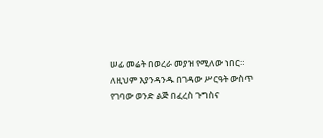ሠፊ መሬት በወረራ መያዝ የሚለው ነበር። ለዚህም እያንዳንዱ በገዳው ሥርዓት ውስጥ የገባው ወንድ ልጅ በፈረስ ጉግስና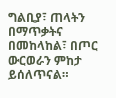ግልቢያ፣ ጠላትን በማጥቃትና በመከላከል፣ በጦር ውርወራን ምከታ ይሰለጥናል።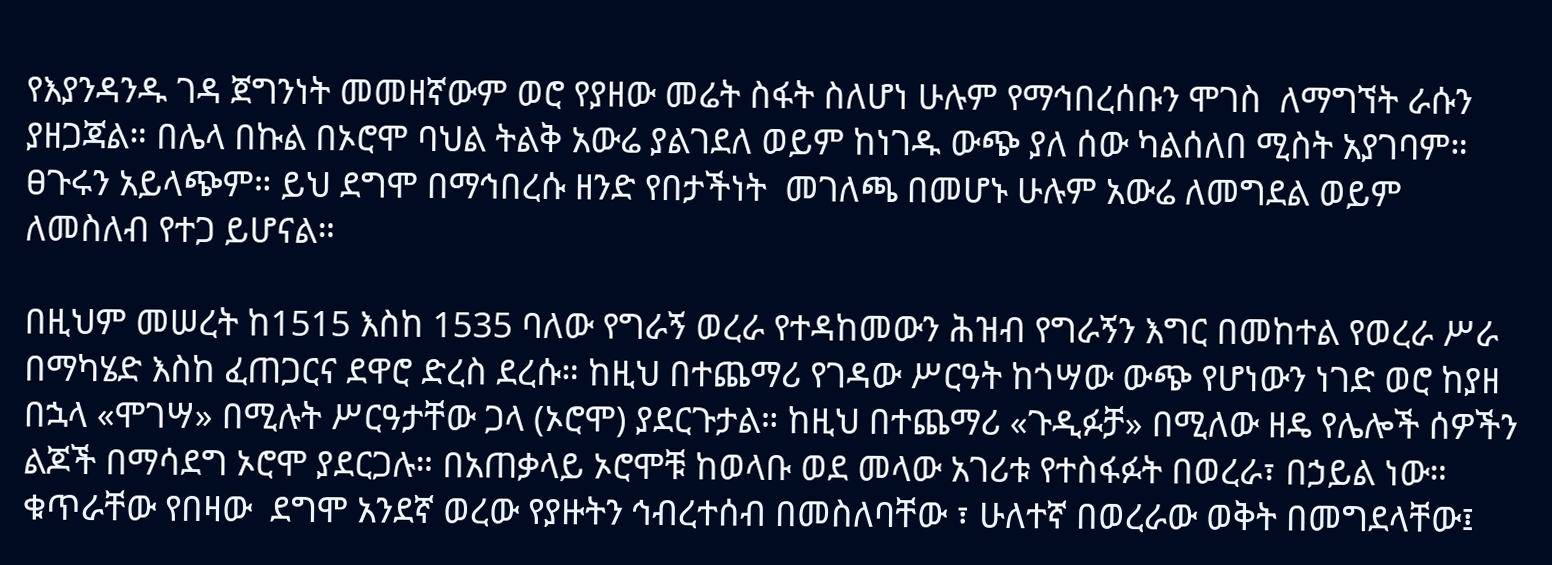የእያንዳንዱ ገዳ ጀግንነት መመዘኛውም ወሮ የያዘው መሬት ስፋት ስለሆነ ሁሉም የማኅበረሰቡን ሞገስ  ለማግኘት ራሱን ያዘጋጃል። በሌላ በኩል በኦሮሞ ባህል ትልቅ አውሬ ያልገደለ ወይም ከነገዱ ውጭ ያለ ሰው ካልሰለበ ሚስት አያገባም። ፀጉሩን አይላጭም። ይህ ደግሞ በማኅበረሱ ዘንድ የበታችነት  መገለጫ በመሆኑ ሁሉም አውሬ ለመግደል ወይም ለመስለብ የተጋ ይሆናል።

በዚህም መሠረት ከ1515 እስከ 1535 ባለው የግራኝ ወረራ የተዳከመውን ሕዝብ የግራኝን እግር በመከተል የወረራ ሥራ በማካሄድ እስከ ፈጠጋርና ደዋሮ ድረስ ደረሱ። ከዚህ በተጨማሪ የገዳው ሥርዓት ከጎሣው ውጭ የሆነውን ነገድ ወሮ ከያዘ በኋላ «ሞገሣ» በሚሉት ሥርዓታቸው ጋላ (ኦሮሞ) ያደርጉታል። ከዚህ በተጨማሪ «ጉዲፉቻ» በሚለው ዘዴ የሌሎች ሰዎችን ልጆች በማሳደግ ኦሮሞ ያደርጋሉ። በአጠቃላይ ኦሮሞቹ ከወላቡ ወደ መላው አገሪቱ የተስፋፉት በወረራ፣ በኃይል ነው። ቁጥራቸው የበዛው  ደግሞ አንደኛ ወረው የያዙትን ኅብረተሰብ በመስለባቸው ፣ ሁለተኛ በወረራው ወቅት በመግደላቸው፤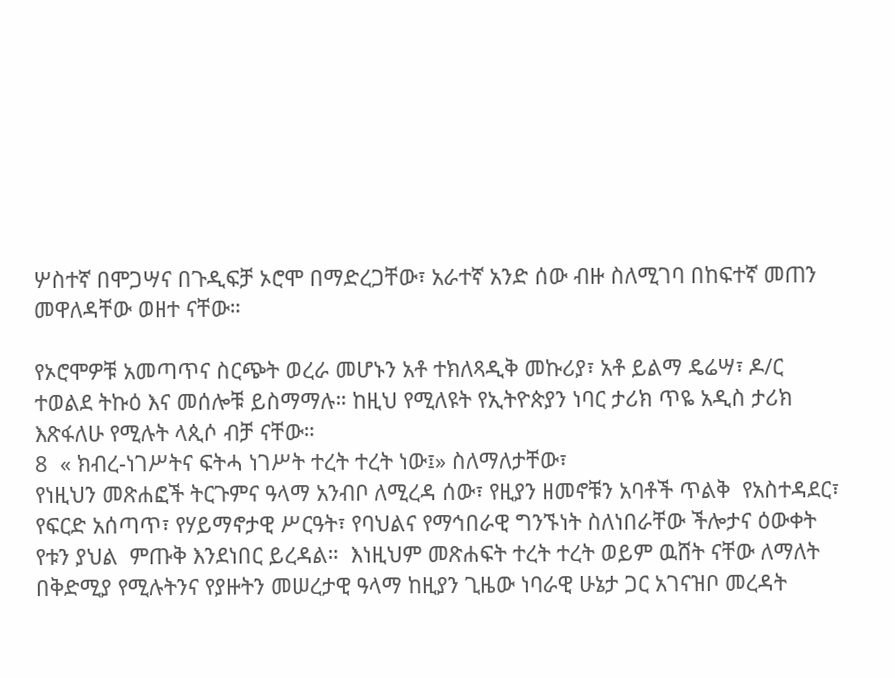ሦስተኛ በሞጋሣና በጉዲፍቻ ኦሮሞ በማድረጋቸው፣ አራተኛ አንድ ሰው ብዙ ስለሚገባ በከፍተኛ መጠን መዋለዳቸው ወዘተ ናቸው።

የኦሮሞዎቹ አመጣጥና ስርጭት ወረራ መሆኑን አቶ ተክለጻዲቅ መኩሪያ፣ አቶ ይልማ ዴሬሣ፣ ዶ/ር ተወልደ ትኩዕ እና መሰሎቹ ይስማማሉ። ከዚህ የሚለዩት የኢትዮጵያን ነባር ታሪክ ጥዬ አዲስ ታሪክ እጽፋለሁ የሚሉት ላጲሶ ብቻ ናቸው።
8  « ክብረ-ነገሥትና ፍትሓ ነገሥት ተረት ተረት ነው፤» ስለማለታቸው፣
የነዚህን መጽሐፎች ትርጉምና ዓላማ አንብቦ ለሚረዳ ሰው፣ የዚያን ዘመኖቹን አባቶች ጥልቅ  የአስተዳደር፣ የፍርድ አሰጣጥ፣ የሃይማኖታዊ ሥርዓት፣ የባህልና የማኅበራዊ ግንኙነት ስለነበራቸው ችሎታና ዕውቀት የቱን ያህል  ምጡቅ እንደነበር ይረዳል።  እነዚህም መጽሐፍት ተረት ተረት ወይም ዉሸት ናቸው ለማለት በቅድሚያ የሚሉትንና የያዙትን መሠረታዊ ዓላማ ከዚያን ጊዜው ነባራዊ ሁኔታ ጋር አገናዝቦ መረዳት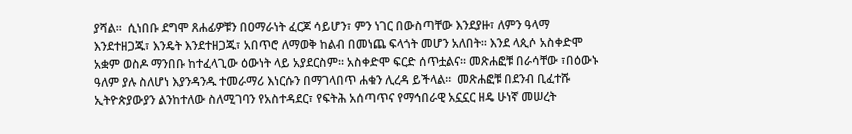ያሻል።  ሲነበቡ ደግሞ ጸሐፊዎቹን በዐማራነት ፈርጆ ሳይሆን፣ ምን ነገር በውስጣቸው እንደያዙ፣ ለምን ዓላማ እንደተዘጋጁ፣ እንዴት እንደተዘጋጁ፣ አበጥሮ ለማወቅ ከልብ በመነጨ ፍላጎት መሆን አለበት። እንደ ላጲሶ አስቀድሞ አቋም ወስዶ ማንበቡ ከተፈላጊው ዕውነት ላይ አያደርስም። አስቀድሞ ፍርድ ሰጥቷልና። መጽሐፎቹ በራሳቸው ፣በዕውኑ ዓለም ያሉ ስለሆነ እያንዳንዱ ተመራማሪ እነርሱን በማገላበጥ ሐቁን ሊረዳ ይችላል።  መጽሐፎቹ በደንብ ቢፈተሹ ኢትዮጵያውያን ልንከተለው ስለሚገባን የአስተዳደር፣ የፍትሕ አሰጣጥና የማኅበራዊ አኗኗር ዘዴ ሁነኛ መሠረት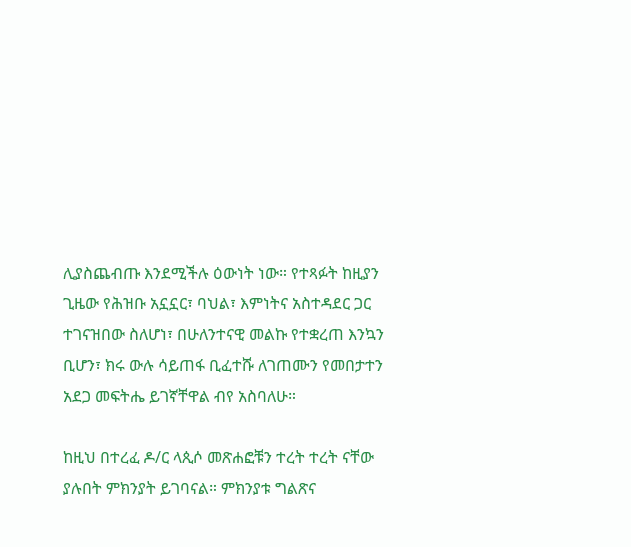ሊያስጨብጡ እንደሚችሉ ዕውነት ነው። የተጻፉት ከዚያን ጊዜው የሕዝቡ አኗኗር፣ ባህል፣ እምነትና አስተዳደር ጋር ተገናዝበው ስለሆነ፣ በሁለንተናዊ መልኩ የተቋረጠ እንኳን ቢሆን፣ ክሩ ውሉ ሳይጠፋ ቢፈተሹ ለገጠሙን የመበታተን አደጋ መፍትሔ ይገኛቸዋል ብየ አስባለሁ።

ከዚህ በተረፈ ዶ/ር ላጲሶ መጽሐፎቹን ተረት ተረት ናቸው ያሉበት ምክንያት ይገባናል። ምክንያቱ ግልጽና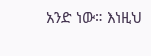አንድ ነው። እነዚህ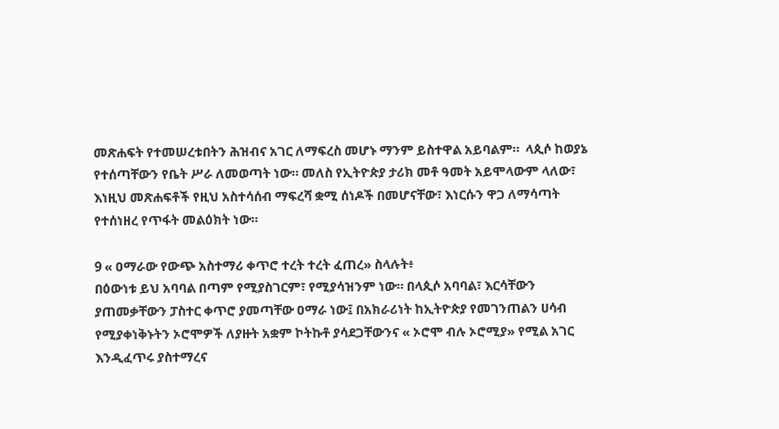መጽሐፍት የተመሠረቱበትን ሕዝብና አገር ለማፍረስ መሆኑ ማንም ይስተዋል አይባልም።  ላጲሶ ከወያኔ የተሰጣቸውን የቤት ሥራ ለመወጣት ነው። መለስ የኢትዮጵያ ታሪክ መቶ ዓመት አይሞላውም ላለው፣ እነዚህ መጽሐፍቶች የዚህ አስተሳሰብ ማፍረሻ ቋሚ ሰነዶች በመሆናቸው፣ እነርሱን ዋጋ ለማሳጣት የተሰነዘረ የጥፋት መልዕክት ነው።

9 « ዐማራው የውጭ አስተማሪ ቀጥሮ ተረት ተረት ፈጠረ» ስላሉት፥
በዕውነቱ ይህ አባባል በጣም የሚያስገርም፣ የሚያሳዝንም ነው። በላጲሶ አባባል፣ እርሳቸውን ያጠመቃቸውን ፓስተር ቀጥሮ ያመጣቸው ዐማራ ነው፤ በአክራሪነት ከኢትዮጵያ የመገንጠልን ሀሳብ የሚያቀነቅኑትን ኦሮሞዎች ለያዙት አቋም ኮትኩቶ ያሳደጋቸውንና « ኦሮሞ ብሉ ኦሮሚያ» የሚል አገር እንዲፈጥሩ ያስተማረና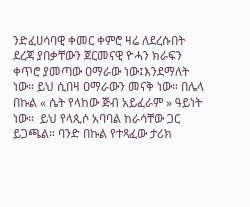ንድፈሀሳባዊ ቀመር ቀምሮ ዛሬ ለደረሱበት ደረጃ ያበቃቸውን ጀርመናዊ ዮሓን ክራፍን ቀጥሮ ያመጣው ዐማራው ነው፤እንደማለት ነው። ይህ ሲበዛ ዐማራውን መናቅ ነው። በሌላ በኩል « ሴት የላከው ጅብ አይፈራም » ዓይነት ነው።  ይህ የላጲሶ አባባል ከራሳቸው ጋር ይጋጫል። ባንድ በኩል የተጻፈው ታሪክ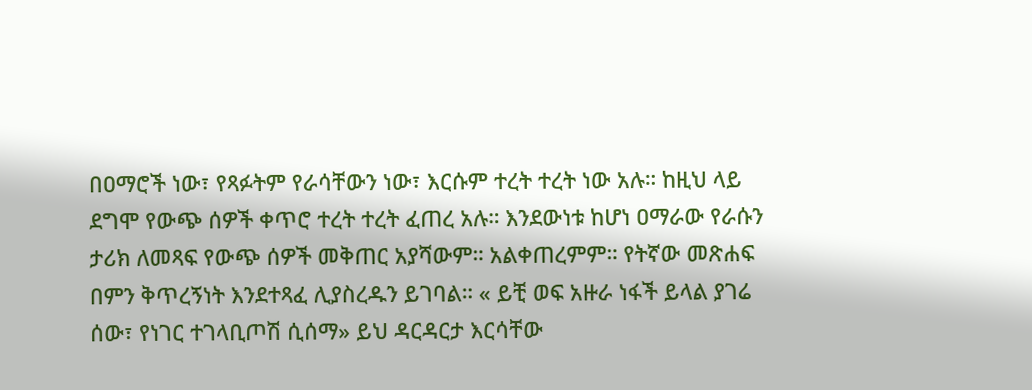በዐማሮች ነው፣ የጻፉትም የራሳቸውን ነው፣ እርሱም ተረት ተረት ነው አሉ። ከዚህ ላይ ደግሞ የውጭ ሰዎች ቀጥሮ ተረት ተረት ፈጠረ አሉ። እንደውነቱ ከሆነ ዐማራው የራሱን ታሪክ ለመጻፍ የውጭ ሰዎች መቅጠር አያሻውም። አልቀጠረምም። የትኛው መጽሐፍ በምን ቅጥረኝነት እንደተጻፈ ሊያስረዱን ይገባል። « ይቺ ወፍ አዙራ ነፋች ይላል ያገሬ ሰው፣ የነገር ተገላቢጦሽ ሲሰማ» ይህ ዳርዳርታ እርሳቸው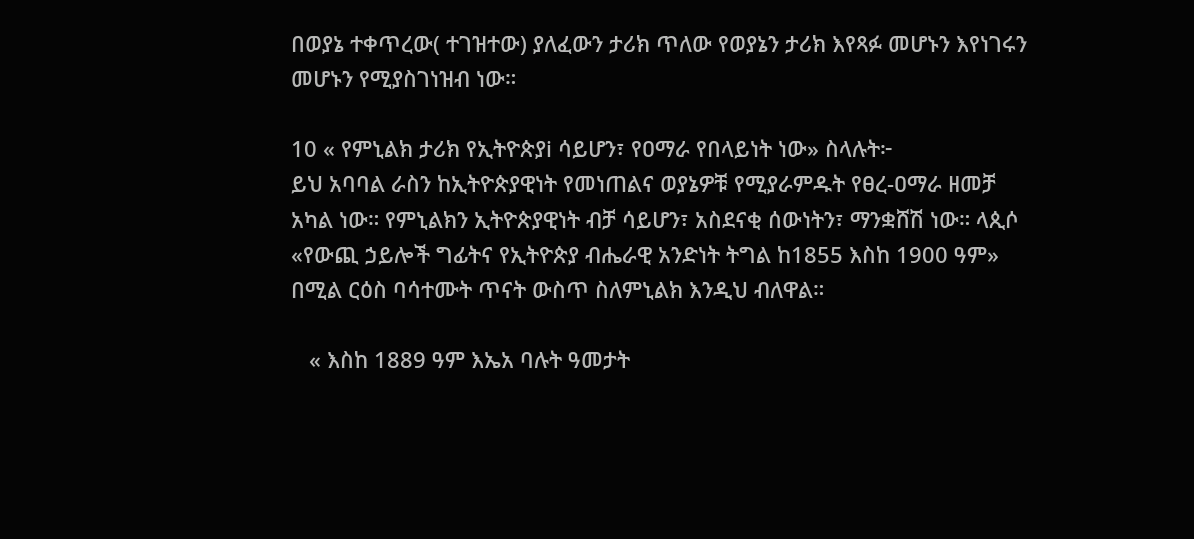በወያኔ ተቀጥረው( ተገዝተው) ያለፈውን ታሪክ ጥለው የወያኔን ታሪክ እየጻፉ መሆኑን እየነገሩን መሆኑን የሚያስገነዝብ ነው።

10 « የምኒልክ ታሪክ የኢትዮጵያi ሳይሆን፣ የዐማራ የበላይነት ነው» ስላሉት፦
ይህ አባባል ራስን ከኢትዮጵያዊነት የመነጠልና ወያኔዎቹ የሚያራምዱት የፀረ-ዐማራ ዘመቻ አካል ነው። የምኒልክን ኢትዮጵያዊነት ብቻ ሳይሆን፣ አስደናቂ ሰውነትን፣ ማንቋሸሽ ነው። ላጲሶ «የውጪ ኃይሎች ግፊትና የኢትዮጵያ ብሔራዊ አንድነት ትግል ከ1855 እስከ 1900 ዓም» በሚል ርዕስ ባሳተሙት ጥናት ውስጥ ስለምኒልክ እንዲህ ብለዋል።

   « እስከ 1889 ዓም እኤአ ባሉት ዓመታት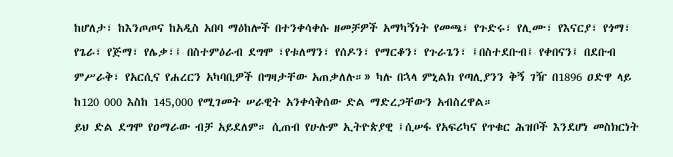ከሆለታ፣ ከእንጦጦና ከአዲስ አበባ ማዕከሎች በተንቀሳቀሱ ዘመቻዎች አማካኝነት የመጫ፣ የጉድሩ፣ የሊሙ፣ የእናርያ፣ የጎማ፣ የጌራ፣ የጅማ፣ የሌቃ፣፤ በስተምዕራብ ደግሞ ፣የቱለማን፣ የሰዶን፣ የማርቆን፣ የጉራጌን፣ ፤በስተደቡብ፤ የቀበናን፤ በደቡብ ምሥራቅ፣ የአርሲና የሐረርን አካባቢዎች በግዛታቸው አጠቃለሉ።» ካሉ በኋላ ምኒልክ የጣሊያንን ቅኝ ገዥ በ1896 ዐድዋ ላይ ከ120 000 እስከ 145,000 የሚገመት ሠራዊት አንቀሳቅሰው ድል ማድረጋቸውን አብስረዋል።
ይህ ድል ደግሞ የዐማራው ብቻ አይደለም። ሲጠብ የሁሉም ኢትዮጵያዊ ፤ሲሠፋ የአፍሪካና የጥቁር ሕዝቦች እንደሆነ መስክርነት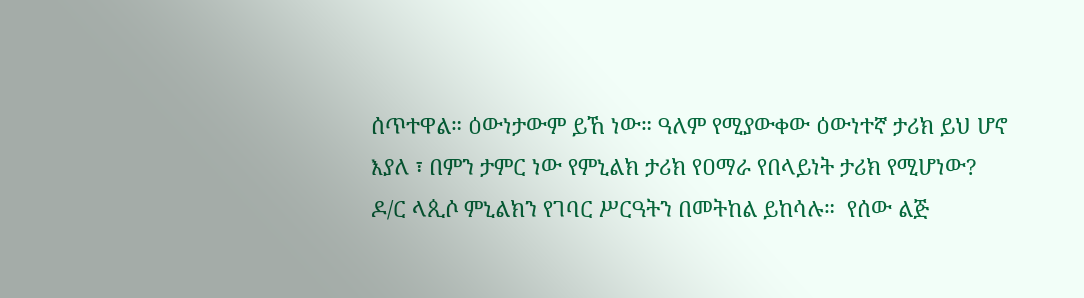ሰጥተዋል። ዕውነታውም ይኸ ነው። ዓለም የሚያውቀው ዕውነተኛ ታሪክ ይህ ሆኖ እያለ ፣ በምን ታምር ነው የምኒልክ ታሪክ የዐማራ የበላይነት ታሪክ የሚሆነው? ዶ/ር ላጲሶ ምኒልክን የገባር ሥርዓትን በመትከል ይከሳሉ።  የሰው ልጅ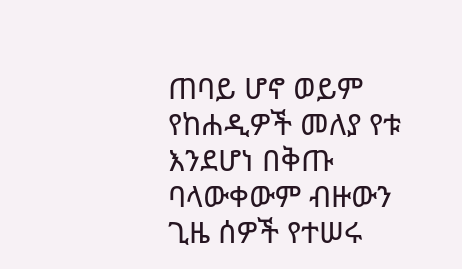ጠባይ ሆኖ ወይም የከሐዲዎች መለያ የቱ እንደሆነ በቅጡ ባላውቀውም ብዙውን ጊዜ ሰዎች የተሠሩ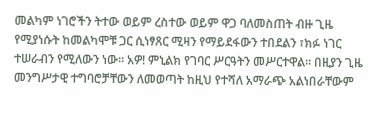መልካም ነገሮችን ትተው ወይም ረስተው ወይም ዋጋ ባለመስጠት ብዙ ጊዜ የሚያነሱት ከመልካሞቹ ጋር ሲነፃጸር ሚዛን የማይደፋውን ተበደልን ፣ክፉ ነገር ተሠራብን የሚለውን ነው። አዎ! ምኒልክ የገባር ሥርዓትን መሥርተዋል። በዚያን ጊዜ መንግሥታዊ ተግባሮቻቸውን ለመወጣት ከዚህ የተሻለ አማራጭ አልነበራቸውም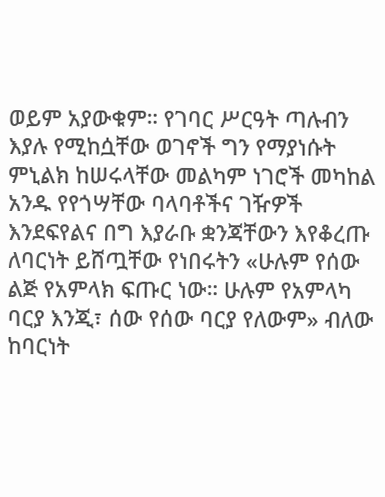ወይም አያውቁም። የገባር ሥርዓት ጣሉብን እያሉ የሚከሷቸው ወገኖች ግን የማያነሱት ምኒልክ ከሠሩላቸው መልካም ነገሮች መካከል አንዱ የየጎሣቸው ባላባቶችና ገዥዎች እንደፍየልና በግ እያራቡ ቋንጃቸውን እየቆረጡ ለባርነት ይሸጧቸው የነበሩትን «ሁሉም የሰው ልጅ የአምላክ ፍጡር ነው። ሁሉም የአምላካ ባርያ እንጂ፣ ሰው የሰው ባርያ የለውም» ብለው ከባርነት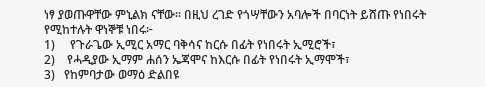ነፃ ያወጡዋቸው ምኒልክ ናቸው። በዚህ ረገድ የጎሣቸውን አባሎች በባርነት ይሸጡ የነበሩት የሚከተሉት ዋነኞቹ ነበሩ፦
1)     የጉራጌው ኢሚር አማር ባቅሳና ከርሱ በፊት የነበሩት ኢሚሮች፣
2)    የሓዲያው ኢማም ሐሰን ኤጃሞና ከእርሱ በፊት የነበሩት ኢማሞች፣
3)   የከምባታው ወማዕ ድልበዩ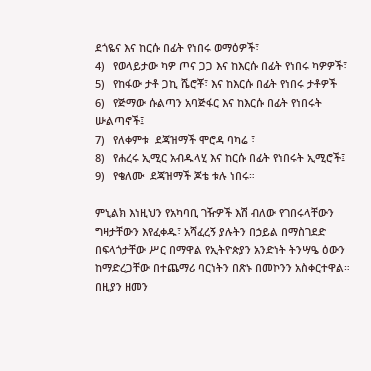ደጎዬና እና ከርሱ በፊት የነበሩ ወማዕዎች፣
4)   የወላይታው ካዎ ጦና ጋጋ እና ከእርሱ በፊት የነበሩ ካዎዎች፣
5)   የከፋው ታቶ ጋኪ ሼሮቾ፣ እና ከእርሱ በፊት የነበሩ ታቶዎች
6)   የጅማው ሱልጣን አባጅፋር እና ከእርሱ በፊት የነበሩት ሡልጣኖች፤
7)   የለቀምቱ  ደጃዝማች ሞሮዳ ባካሬ ፣
8)   የሐረሩ ኢሚር አብዱላሂ እና ከርሱ በፊት የነበሩት ኢሚሮች፤
9)   የቄለሙ  ደጃዝማች ጆቴ ቱሉ ነበሩ።

ምኒልክ እነዚህን የአካባቢ ገዥዎች እሽ ብለው የገበሩላቸውን ግዛታቸውን እየፈቀዱ፣ አሻፈረኝ ያሉትን በኃይል በማስገደድ በፍላጎታቸው ሥር በማዋል የኢትዮጵያን አንድነት ትንሣዔ ዕውን ከማድረጋቸው በተጨማሪ ባርነትን በጽኑ በመኮንን አስቀርተዋል።  በዚያን ዘመን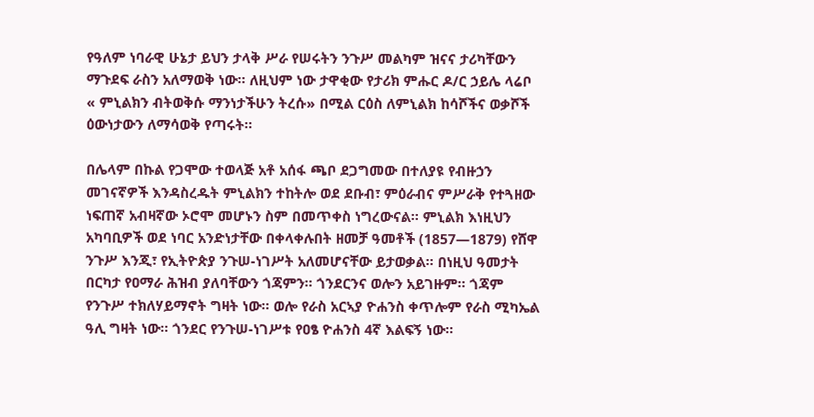የዓለም ነባራዊ ሁኔታ ይህን ታላቅ ሥራ የሠሩትን ንጉሥ መልካም ዝናና ታሪካቸውን ማጉደፍ ራስን አለማወቅ ነው። ለዚህም ነው ታዋቂው የታሪክ ምሑር ዶ/ር ኃይሌ ላሬቦ « ምኒልክን ብትወቅሱ ማንነታችሁን ትረሱ» በሚል ርዕስ ለምኒልክ ከሳሾችና ወቃሾች ዕውነታውን ለማሳወቅ የጣሩት።

በሌላም በኩል የጋሞው ተወላጅ አቶ አሰፋ ጫቦ ደጋግመው በተለያዩ የብዙኃን መገናኛዎች እንዳስረዱት ምኒልክን ተከትሎ ወደ ደቡብ፣ ምዕራብና ምሥራቅ የተጓዘው ነፍጠኛ አብዛኛው ኦሮሞ መሆኑን ስም በመጥቀስ ነግረውናል። ምኒልክ እነዚህን አካባቢዎች ወደ ነባር አንድነታቸው በቀላቀሉበት ዘመቻ ዓመቶች (1857—1879) የሸዋ ንጉሥ እንጂ፣ የኢትዮጵያ ንጉሠ-ነገሥት አለመሆናቸው ይታወቃል። በነዚህ ዓመታት በርካታ የዐማራ ሕዝብ ያለባቸውን ጎጃምን። ጎንደርንና ወሎን አይገዙም። ጎጃም የንጉሥ ተክለሃይማኖት ግዛት ነው። ወሎ የራስ አርኣያ ዮሐንስ ቀጥሎም የራስ ሚካኤል ዓሊ ግዛት ነው። ጎንደር የንጉሠ-ነገሥቱ የዐፄ ዮሐንስ 4ኛ እልፍኝ ነው።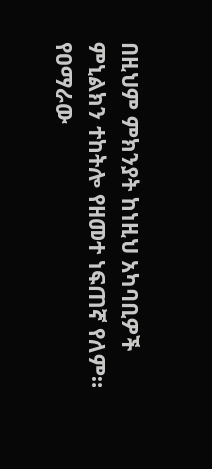በዚህም ምክንያት ከነዚህ አካባቢዎች ምኒልክን ተከትሎ የዘመተ ነፍጠኛ የለም። የዐማራው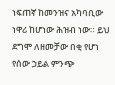ነፍጠኛ ከመንዝና አካባቢው ነዋሪ ከሆነው ሕዝብ ነው። ይህ ደግሞ ለዘመቻው በቂ የሆነ የሰው ኃይል ምንጭ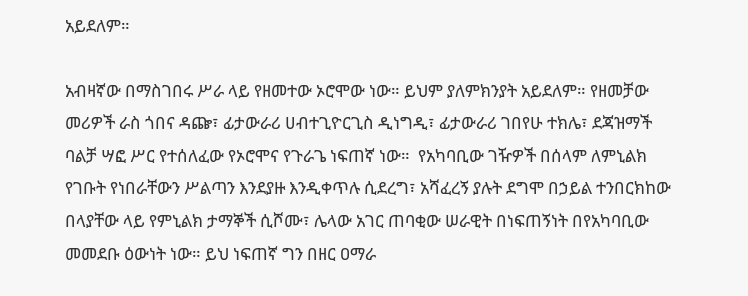አይደለም።

አብዛኛው በማስገበሩ ሥራ ላይ የዘመተው ኦሮሞው ነው። ይህም ያለምክንያት አይደለም። የዘመቻው መሪዎች ራስ ጎበና ዳጬ፣ ፊታውራሪ ሀብተጊዮርጊስ ዲነግዲ፣ ፊታውራሪ ገበየሁ ተክሌ፣ ደጃዝማች ባልቻ ሣፎ ሥር የተሰለፈው የኦሮሞና የጉራጌ ነፍጠኛ ነው።  የአካባቢው ገዥዎች በሰላም ለምኒልክ የገቡት የነበራቸውን ሥልጣን እንደያዙ እንዲቀጥሉ ሲደረግ፣ አሻፈረኝ ያሉት ደግሞ በኃይል ተንበርክከው በላያቸው ላይ የምኒልክ ታማኞች ሲሾሙ፣ ሌላው አገር ጠባቂው ሠራዊት በነፍጠኝነት በየአካባቢው መመደቡ ዕውነት ነው። ይህ ነፍጠኛ ግን በዘር ዐማራ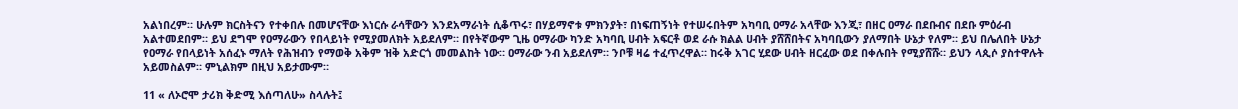አልነበረም። ሁሉም ክርስትናን የተቀበሉ በመሆናቸው እነርሱ ራሳቸውን እንደአማራነት ሲቆጥሩ፣ በሃይማኖቱ ምክንያት፣ በነፍጠኝነት የተሠሩበትም አካባቢ ዐማራ አላቸው እንጂ፣ በዘር ዐማራ በደቡብና በደቡ ምዕራብ አልተመደበም። ይህ ደግሞ የዐማራውን የበላይነት የሚያመለክት አይደለም። በየትኛውም ጊዜ ዐማራው ካንድ አካባቢ ሀብት አፍርቶ ወደ ራሱ ክልል ሀብት ያሸሸበትና አካባቢውን ያለማበት ሁኔታ የለም። ይህ በሌለበት ሁኔታ የዐማራ የበላይነት አሰፈኑ ማለት የሕዝብን የማወቅ አቅም ዝቅ አድርጎ መመልከት ነው። ዐማራው ንብ አይደለም። ንቦቹ ዛሬ ተፈጥረዋል። ከሩቅ አገር ሂደው ሀብት ዘርፈው ወደ በቀሉበት የሚያሸሹ። ይህን ላጲሶ ያስተዋሉት አይመስልም። ምኒልክም በዚህ አይታሙም።

11 « ለኦሮሞ ታሪክ ቅድሚ እሰጣለሁ» ስላሉት፤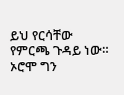ይህ የርሳቸው የምርጫ ጉዳይ ነው። ኦሮሞ ግን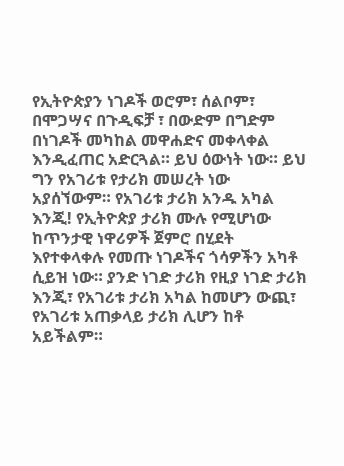የኢትዮጵያን ነገዶች ወሮም፣ ሰልቦም፣ በሞጋሣና በጉዲፍቻ ፣ በውድም በግድም በነገዶች መካከል መዋሐድና መቀላቀል እንዲፈጠር አድርጓል። ይህ ዕውነት ነው። ይህ ግን የአገሪቱ የታሪክ መሠረት ነው አያሰኘውም። የአገሪቱ ታሪክ አንዱ አካል እንጂ! የኢትዮጵያ ታሪክ ሙሉ የሚሆነው ከጥንታዊ ነዋሪዎች ጀምሮ በሂደት እየተቀላቀሉ የመጡ ነገዶችና ጎሳዎችን አካቶ ሲይዝ ነው። ያንድ ነገድ ታሪክ የዚያ ነገድ ታሪክ እንጂ፣ የአገሪቱ ታሪክ አካል ከመሆን ውጪ፣ የአገሪቱ አጠቃላይ ታሪክ ሊሆን ከቶ አይችልም።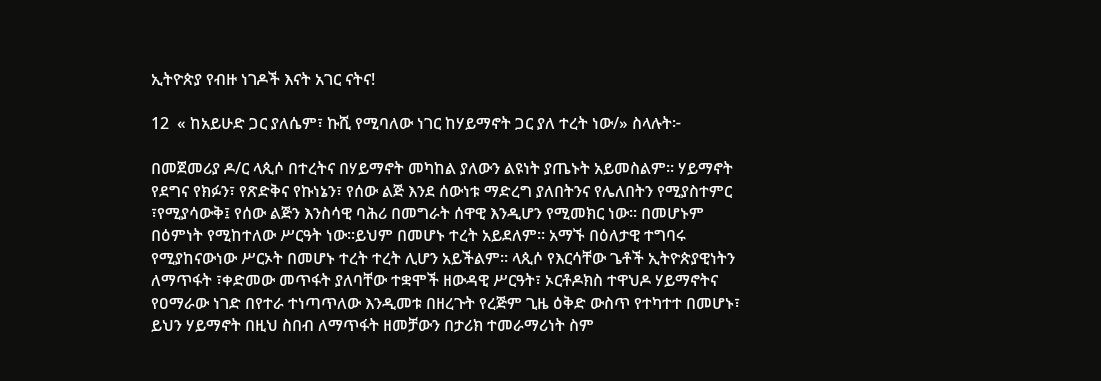ኢትዮጵያ የብዙ ነገዶች እናት አገር ናትና!

12  « ከአይሁድ ጋር ያለሴም፣ ኩሺ የሚባለው ነገር ከሃይማኖት ጋር ያለ ተረት ነው/» ስላሉት፦

በመጀመሪያ ዶ/ር ላጲሶ በተረትና በሃይማኖት መካከል ያለውን ልዩነት ያጤኑት አይመስልም። ሃይማኖት የደግና የክፉን፣ የጽድቅና የኩነኔን፣ የሰው ልጅ እንደ ሰውነቱ ማድረግ ያለበትንና የሌለበትን የሚያስተምር ፣የሚያሳውቅ፤ የሰው ልጅን እንስሳዊ ባሕሪ በመግራት ሰዋዊ እንዲሆን የሚመክር ነው። በመሆኑም በዕምነት የሚከተለው ሥርዓት ነው።ይህም በመሆኑ ተረት አይደለም። አማኙ በዕለታዊ ተግባሩ የሚያከናውነው ሥርኦት በመሆኑ ተረት ተረት ሊሆን አይችልም። ላጲሶ የእርሳቸው ጌቶች ኢትዮጵያዊነትን ለማጥፋት ፣ቀድመው መጥፋት ያለባቸው ተቋሞች ዘውዳዊ ሥርዓት፣ ኦርቶዶክስ ተዋህዶ ሃይማኖትና የዐማራው ነገድ በየተራ ተነጣጥለው እንዲመቱ በዘረጉት የረጅም ጊዜ ዕቅድ ውስጥ የተካተተ በመሆኑ፣ ይህን ሃይማኖት በዚህ ስበብ ለማጥፋት ዘመቻውን በታሪክ ተመራማሪነት ስም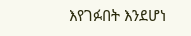እየገፉበት እንደሆነ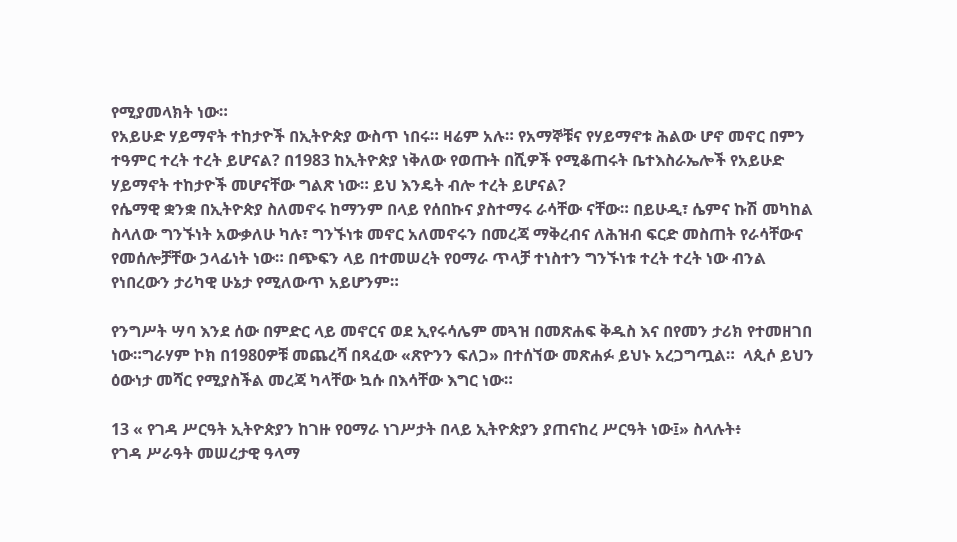የሚያመላክት ነው።
የአይሁድ ሃይማኖት ተከታዮች በኢትዮጵያ ውስጥ ነበሩ። ዛሬም አሉ። የአማኞቹና የሃይማኖቱ ሕልው ሆኖ መኖር በምን ተዓምር ተረት ተረት ይሆናል? በ1983 ከኢትዮጵያ ነቅለው የወጡት በሺዎች የሚቆጠሩት ቤተእስራኤሎች የአይሁድ ሃይማኖት ተከታዮች መሆናቸው ግልጽ ነው። ይህ እንዴት ብሎ ተረት ይሆናል?
የሴማዊ ቋንቋ በኢትዮጵያ ስለመኖሩ ከማንም በላይ የሰበኩና ያስተማሩ ራሳቸው ናቸው። በይሁዲ፣ ሴምና ኩሽ መካከል ስላለው ግንኙነት አውቃለሁ ካሉ፣ ግንኙነቱ መኖር አለመኖሩን በመረጃ ማቅረብና ለሕዝብ ፍርድ መስጠት የራሳቸውና የመሰሎቻቸው ኃላፊነት ነው። በጭፍን ላይ በተመሠረት የዐማራ ጥላቻ ተነስተን ግንኙነቱ ተረት ተረት ነው ብንል የነበረውን ታሪካዊ ሁኔታ የሚለውጥ አይሆንም።

የንግሥት ሣባ እንደ ሰው በምድር ላይ መኖርና ወደ ኢየሩሳሌም መጓዝ በመጽሐፍ ቅዱስ እና በየመን ታሪክ የተመዘገበ ነው።ግራሃም ኮክ በ1980ዎቹ መጨረሻ በጻፈው «ጽዮንን ፍለጋ» በተሰኘው መጽሐፉ ይህኑ አረጋግጧል።  ላጲሶ ይህን ዕውነታ መሻር የሚያስችል መረጃ ካላቸው ኳሱ በእሳቸው እግር ነው።

13 « የገዳ ሥርዓት ኢትዮጵያን ከገዙ የዐማራ ነገሥታት በላይ ኢትዮጵያን ያጠናከረ ሥርዓት ነው፤» ስላሉት፥
የገዳ ሥራዓት መሠረታዊ ዓላማ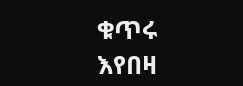ቁጥሩ እየበዛ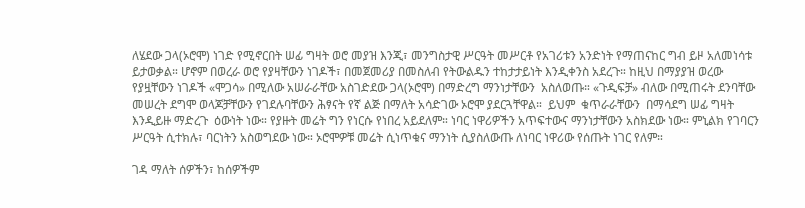ለሄደው ጋላ(ኦሮሞ) ነገድ የሚኖርበት ሠፊ ግዛት ወሮ መያዝ እንጂ፣ መንግስታዊ ሥርዓት መሥርቶ የአገሪቱን አንድነት የማጠናከር ግብ ይዞ አለመነሳቱ ይታወቃል። ሆኖም በወረራ ወሮ የያዛቸውን ነገዶች፣ በመጀመሪያ በመስለብ የትውልዱን ተከታታይነት እንዲቀንስ አደረጉ። ከዚህ በማያያዝ ወረው የያዟቸውን ነገዶች «ሞጋሳ» በሚለው አሠራራቸው አስገድደው ጋላ(ኦሮሞ) በማድረግ ማንነታቸውን  አስለወጡ። «ጉዲፍቻ» ብለው በሚጠሩት ደንባቸው መሠረት ደግሞ ወላጆቻቸውን የገደሉባቸውን ሕፃናት የኛ ልጅ በማለት አሳድገው ኦሮሞ ያደርጓቸዋል።  ይህም  ቁጥራራቸውን  በማሳደግ ሠፊ ግዛት  እንዲይዙ ማድረጉ  ዕውነት ነው። የያዙት መሬት ግን የነርሱ የነበረ አይደለም። ነባር ነዋሪዎችን አጥፍተውና ማንነታቸውን አስክደው ነው። ምኒልክ የገባርን ሥርዓት ሲተክሉ፣ ባርነትን አስወግደው ነው። ኦሮሞዎቹ መሬት ሲነጥቁና ማንነት ሲያስለውጡ ለነባር ነዋሪው የሰጡት ነገር የለም።

ገዳ ማለት ሰዎችን፣ ከሰዎችም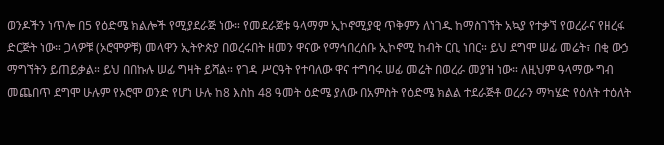ወንዶችን ነጥሎ በ5 የዕድሜ ክልሎች የሚያደራጅ ነው። የመደራጀቱ ዓላማም ኢኮኖሚያዊ ጥቅምን ለነገዱ ከማስገኘት አኳያ የተቃኘ የወረራና የዘረፋ ድርጅት ነው። ጋላዎቹ (ኦሮሞዎቹ) መላዋን ኢትዮጵያ በወረሩበት ዘመን ዋናው የማኅበረሰቡ ኢኮኖሚ ከብት ርቢ ነበር። ይህ ደግሞ ሠፊ መሬት፣ በቂ ውኃ ማግኘትን ይጠይቃል። ይህ በበኩሉ ሠፊ ግዛት ይሻል። የገዳ ሥርዓት የተባለው ዋና ተግባሩ ሠፊ መሬት በወረራ መያዝ ነው። ለዚህም ዓላማው ግብ መጨበጥ ደግሞ ሁሉም የኦሮሞ ወንድ የሆነ ሁሉ ከ8 እስከ 48 ዓመት ዕድሜ ያለው በአምስት የዕድሜ ክልል ተደራጅቶ ወረራን ማካሄድ የዕለት ተዕለት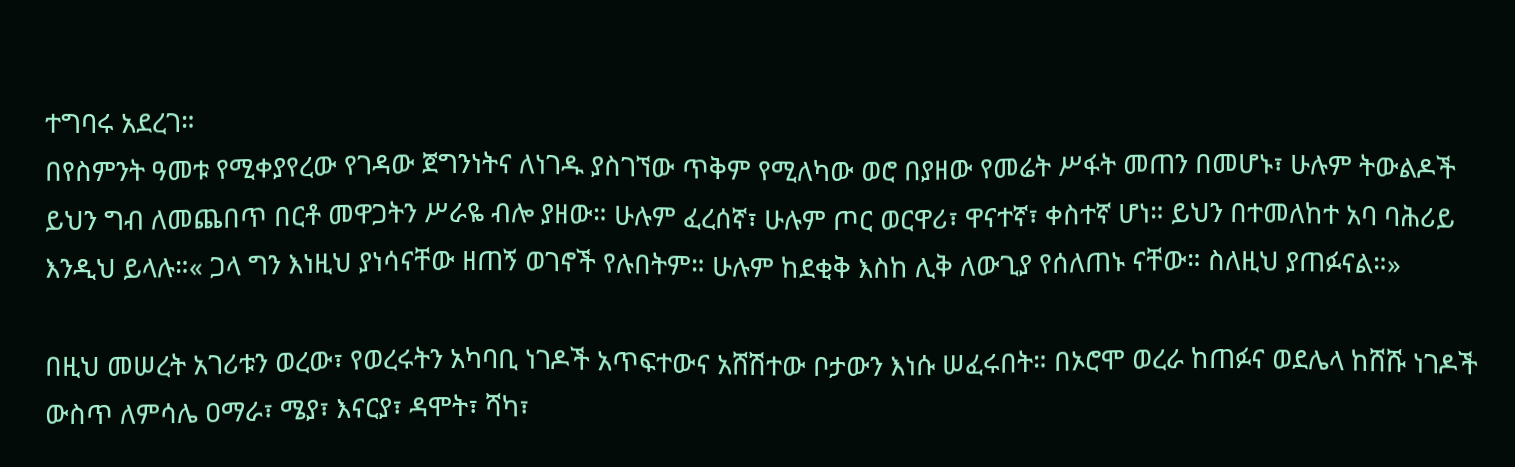ተግባሩ አደረገ።
በየስምንት ዓመቱ የሚቀያየረው የገዳው ጀግንነትና ለነገዱ ያስገኘው ጥቅም የሚለካው ወሮ በያዘው የመሬት ሥፋት መጠን በመሆኑ፣ ሁሉም ትውልዶች ይህን ግብ ለመጨበጥ በርቶ መዋጋትን ሥራዬ ብሎ ያዘው። ሁሉም ፈረሰኛ፣ ሁሉም ጦር ወርዋሪ፣ ዋናተኛ፣ ቀስተኛ ሆነ። ይህን በተመለከተ አባ ባሕሪይ እንዲህ ይላሉ።« ጋላ ግን እነዚህ ያነሳናቸው ዘጠኝ ወገኖች የሉበትም። ሁሉም ከደቂቅ እስከ ሊቅ ለውጊያ የሰለጠኑ ናቸው። ስለዚህ ያጠፉናል።»

በዚህ መሠረት አገሪቱን ወረው፣ የወረሩትን አካባቢ ነገዶች አጥፍተውና አሸሽተው ቦታውን እነሱ ሠፈሩበት። በኦሮሞ ወረራ ከጠፉና ወደሌላ ከሸሹ ነገዶች ውስጥ ለምሳሌ ዐማራ፣ ሜያ፣ እናርያ፣ ዳሞት፣ ሻካ፣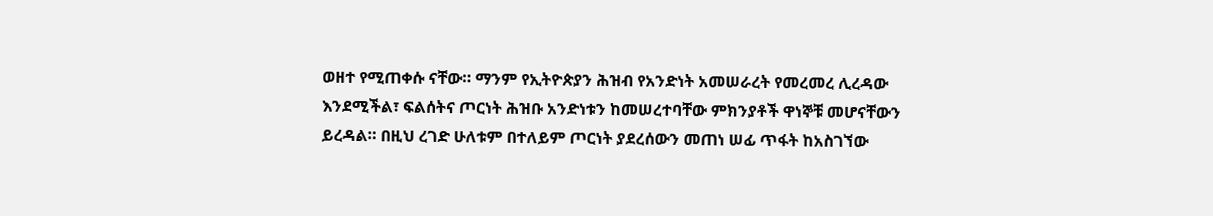ወዘተ የሚጠቀሱ ናቸው። ማንም የኢትዮጵያን ሕዝብ የአንድነት አመሠራረት የመረመረ ሊረዳው እንደሚችል፣ ፍልሰትና ጦርነት ሕዝቡ አንድነቱን ከመሠረተባቸው ምክንያቶች ዋነኞቹ መሆናቸውን ይረዳል። በዚህ ረገድ ሁለቱም በተለይም ጦርነት ያደረሰውን መጠነ ሠፊ ጥፋት ከአስገኘው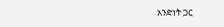አንድነት ጋር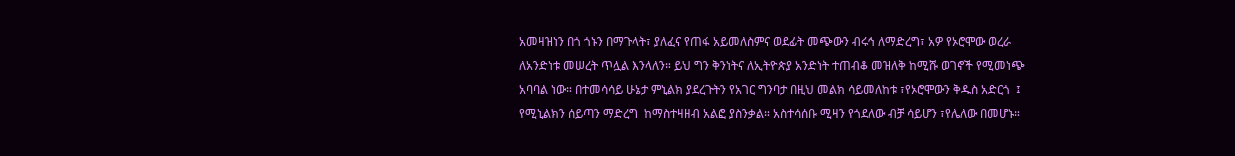አመዛዝነን በጎ ጎኑን በማጉላት፣ ያለፈና የጠፋ አይመለስምና ወደፊት መጭውን ብሩኅ ለማድረግ፣ አዎ የኦሮሞው ወረራ ለአንድነቱ መሠረት ጥሏል እንላለን። ይህ ግን ቅንነትና ለኢትዮጵያ አንድነት ተጠብቆ መዝለቅ ከሚሹ ወገኖች የሚመነጭ አባባል ነው። በተመሳሳይ ሁኔታ ምኒልክ ያደረጉትን የአገር ግንባታ በዚህ መልክ ሳይመለከቱ ፣የኦሮሞውን ቅዱስ አድርጎ  ፤ የሚኒልክን ሰይጣን ማድረግ  ከማስተዛዘብ አልፎ ያስንቃል። አስተሳሰቡ ሚዛን የጎደለው ብቻ ሳይሆን ፣የሌለው በመሆኑ።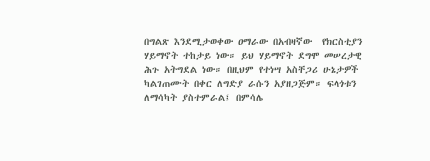በግልጽ እንደሚታወቀው ዐማራው በአብዛኛው  የክርስቲያን  ሃይማኖት ተከታይ ነው። ይህ ሃይማኖት ደግሞ መሠረታዊ ሕጉ አትግደል ነው። በዚህም የተነሣ አስቸጋሪ ሁኔታዎች ካልገጠሙት በቀር ለግድያ ራሱን አያዘጋጅም። ፍላጎቱን ለማሳካት ያስተምራል፤ በምሳሌ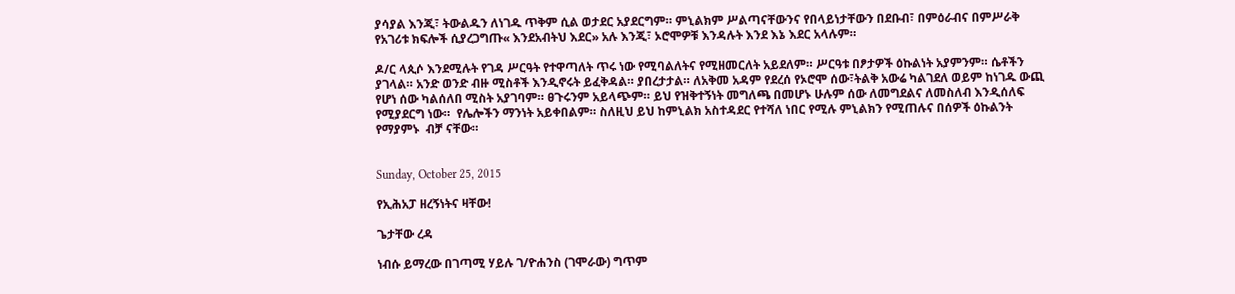ያሳያል እንጂ፣ ትውልዱን ለነገዱ ጥቅም ሲል ወታደር አያደርግም። ምኒልክም ሥልጣናቸውንና የበላይነታቸውን በደቡብ፣ በምዕራብና በምሥራቅ የአገሪቱ ክፍሎች ሲያረጋግጡ« እንደአብትህ እደር» አሉ እንጂ፣ ኦሮሞዎቹ እንዳሉት እንደ እኔ እደር አላሉም።

ዶ/ር ላጲሶ እንደሚሉት የገዳ ሥርዓት የተዋጣለት ጥሩ ነው የሚባልለትና የሚዘመርለት አይደለም። ሥርዓቱ በፆታዎች ዕኩልነት አያምንም። ሴቶችን ያገላል። አንድ ወንድ ብዙ ሚስቶች እንዲኖሩት ይፈቅዳል። ያበረታታል። ለአቅመ አዳም የደረሰ የኦሮሞ ሰው፣ትልቅ አውሬ ካልገደለ ወይም ከነገዱ ውጪ የሆነ ሰው ካልሰለበ ሚስት አያገባም። ፀጉሩንም አይላጭም። ይህ የዝቅተኝነት መግለጫ በመሆኑ ሁሉም ሰው ለመግደልና ለመስለብ እንዲሰለፍ የሚያደርግ ነው።  የሌሎችን ማንነት አይቀበልም። ስለዚህ ይህ ከምኒልክ አስተዳደር የተሻለ ነበር የሚሉ ምኒልክን የሚጠሉና በሰዎች ዕኩልንት የማያምኑ  ብቻ ናቸው።


Sunday, October 25, 2015

የኢሕአፓ ዘረኝነትና ዛቸው!

ጌታቸው ረዳ

ነብሱ ይማረው በገጣሚ ሃይሉ ገ/ዮሐንስ (ገሞራው) ግጥም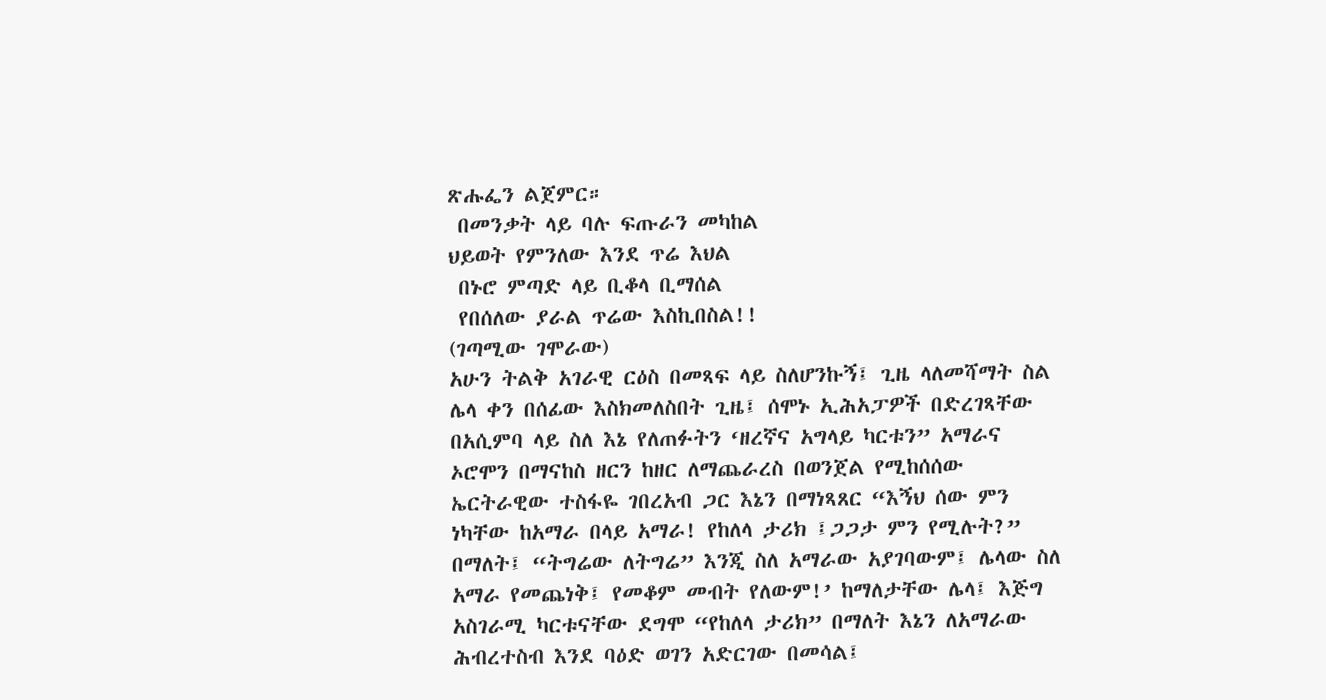ጽሑፌን ልጀምር።
 በመንቃት ላይ ባሉ ፍጡራን መካከል
ህይወት የምንለው እንደ ጥሬ እህል
 በኑሮ ምጣድ ላይ ቢቆላ ቢማሰል
 የበሰለው ያራል ጥሬው እስኪበስል!!
(ገጣሚው ገሞራው)
አሁን ትልቅ አገራዊ ርዕስ በመጻፍ ላይ ስለሆንኩኝ፤ ጊዜ ላለመሻማት ስል ሌላ ቀን በሰፊው እስክመለስበት ጊዜ፤ ሰሞኑ ኢሕአፓዎች በድረገጻቸው በአሲምባ ላይ ስለ እኔ የለጠፉትን ‘ዘረኛና አግላይ ካርቱን” አማራና ኦሮሞን በማናከስ ዘርን ከዘር ለማጨራረስ በወንጀል የሚከሰሰው ኤርትራዊው ተስፋዬ ገበረአብ ጋር እኔን በማነጻጸር “እኝህ ሰው ምን ነካቸው ከአማራ በላይ አማራ! የከለላ ታሪክ ፤ጋጋታ ምን የሚሉት?” በማለት፤ “ትግሬው ለትግሬ” እንጂ ስለ አማራው አያገባውም፤ ሌላው ስለ አማራ የመጨነቅ፤ የመቆም መብት የለውም!’ ከማለታቸው ሌላ፤ እጅግ አስገራሚ ካርቱናቸው ደግሞ “የከለላ ታሪክ” በማለት እኔን ለአማራው ሕብረተስብ እንደ ባዕድ ወገን አድርገው በመሳል፤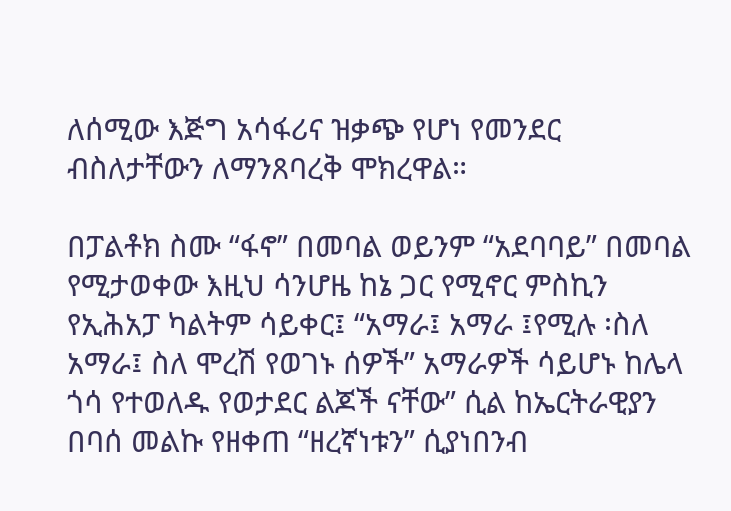ለሰሚው እጅግ አሳፋሪና ዝቃጭ የሆነ የመንደር ብስለታቸውን ለማንጸባረቅ ሞክረዋል።

በፓልቶክ ስሙ “ፋኖ” በመባል ወይንም “አደባባይ” በመባል የሚታወቀው እዚህ ሳንሆዜ ከኔ ጋር የሚኖር ምስኪን የኢሕአፓ ካልትም ሳይቀር፤ “አማራ፤ አማራ ፤የሚሉ ፡ስለ አማራ፤ ስለ ሞረሽ የወገኑ ሰዎች” አማራዎች ሳይሆኑ ከሌላ ጎሳ የተወለዱ የወታደር ልጆች ናቸው” ሲል ከኤርትራዊያን በባሰ መልኩ የዘቀጠ “ዘረኛነቱን” ሲያነበንብ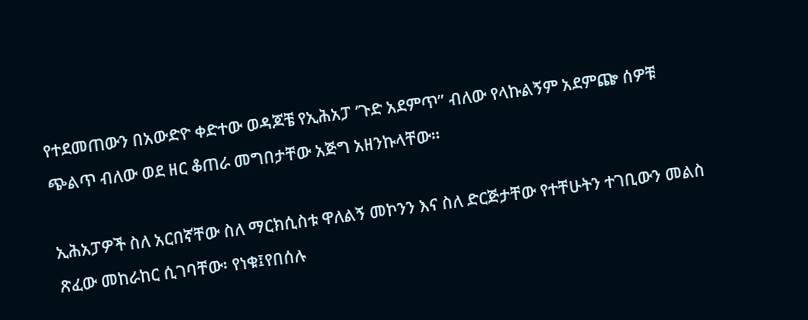የተደመጠውን በአውድዮ ቀድተው ወዳጆቼ የኢሕአፓ ‘ጉድ አደምጥ” ብለው የላኩልኝም አደምጬ ሰዎቹ ጭልጥ ብለው ወደ ዘር ቆጠራ መግበታቸው አጅግ አዘንኩላቸው።

ኢሕአፓዎች ስለ አርበኛቸው ስለ ማርክሲስቱ ዋለልኝ መኮንን እና ስለ ድርጅታቸው የተቸሁትን ተገቢውን መልስ ጽፈው መከራከር ሲገባቸው፡ የነቁ፤የበሰሉ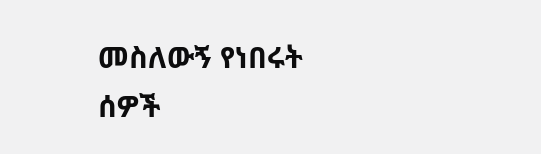መስለውኝ የነበሩት ሰዎች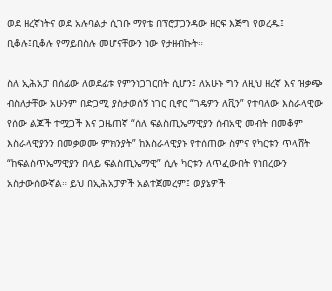ወደ ዘረኛነትና ወደ አሉባልታ ሲገቡ ማየቴ በፕሮፓጋንዳው ዘርፍ እጅግ የወረዱ፤ ቢቆሉ፤ቢቆሉ የማይበስሉ መሆናቸውን ነው የታዘብኩት።

ስለ ኢሕአፓ በሰፊው ለወደፊቱ የምንነጋገርበት ሲሆን፤ ለአሁኑ ግን ለዚህ ዘረኛ እና ዝቃጭ ብስለታቸው አሁንም በድጋሚ ያስታወሰኝ ነገር ቢኖር “ገዴዎን ለቪን” የተባለው እስራላዊው የሰው ልጆች ተሟጋች እና ጋዜጠኛ “ሰለ ፍልስጢኤማዊያን ሰብአዊ መብት በመቆም እስራላዊያንን በመቃወሙ ምክንያት” ከእስራላዊያኑ የተሰጠው ስምና የካርቱን ጥላሸት “ከፍልስጥኤማዊያን በላይ ፍልስጢኤማዊ” ሲሉ ካርቱን ለጥፈውበት የነበረውን አስታውሰውኛል። ይህ በኢሕአፓዎች አልተጀመረም፤ ወያኔዎች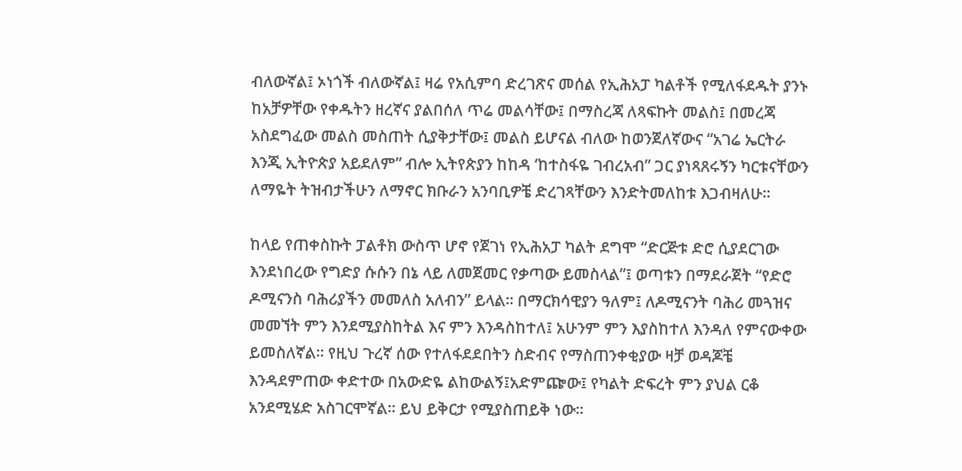ብለውኛል፤ ኦነጎች ብለውኛል፤ ዛሬ የአሲምባ ድረገጽና መሰል የኢሕአፓ ካልቶች የሚለፋደዱት ያንኑ ከአቻዎቸው የቀዱትን ዘረኛና ያልበሰለ ጥሬ መልሳቸው፤ በማስረጃ ለጻፍኩት መልስ፤ በመረጃ አስደግፈው መልስ መስጠት ሲያቅታቸው፤ መልስ ይሆናል ብለው ከወንጀለኛውና “አገሬ ኤርትራ እንጂ ኢትዮጵያ አይደለም” ብሎ ኢትየጵያን ከከዳ ‘ከተስፋዬ ገብረአብ” ጋር ያነጻጸሩኝን ካርቱናቸውን ለማዬት ትዝብታችሁን ለማኖር ክቡራን አንባቢዎቼ ድረገጻቸውን እንድትመለከቱ እጋብዛለሁ።

ከላይ የጠቀስኩት ፓልቶክ ውስጥ ሆኖ የጀገነ የኢሕአፓ ካልት ደግሞ “ድርጅቱ ድሮ ሲያደርገው እንደነበረው የግድያ ሱሱን በኔ ላይ ለመጀመር የቃጣው ይመስላል”፤ ወጣቱን በማደራጀት “የድሮ ዶሚናንስ ባሕሪያችን መመለስ አለብን” ይላል። በማርክሳዊያን ዓለም፤ ለዶሚናንት ባሕሪ መጓዝና መመኘት ምን እንደሚያስከትል እና ምን እንዳስከተለ፤ አሁንም ምን እያስከተለ እንዳለ የምናውቀው ይመስለኛል። የዚህ ጉረኛ ሰው የተለፋደደበትን ስድብና የማስጠንቀቂያው ዛቻ ወዳጆቼ እንዳደምጠው ቀድተው በአውድዬ ልከውልኝ፤አድምጬው፤ የካልት ድፍረት ምን ያህል ርቆ አንደሚሄድ አስገርሞኛል። ይህ ይቅርታ የሚያስጠይቅ ነው።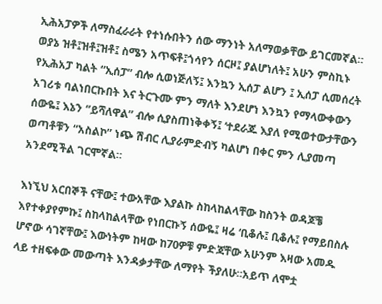ኢሕአፓዎች ለማስፈራራት የተነሱበትን ሰው ማንነት አለማወቃቸው ይገርመኛል። ወያኔ ዝቶ፤ዝቶ፤ዝቶ፤ ስሜን አጥፍቶ፤ጎሳየን ሰርዞ፤ ያልሆነለት፤ አሁን ምስኪኑ የኢሕአፓ ካልት “ኢሰፓ” ብሎ ሲወነጅለኝ፤ እንኳን ኢሰፓ ልሆን ፤ ኢሰፓ ሲመሰረት አገሪቱ ባልነበርኩበት እና ትርጉሙ ምን ማለት እንደሆነ እንኳን የማላውቀውን ሰውዬ፤ እኔን “ይሻለዋል” ብሎ ሲያስጠነቅቀኝ፤ ‘ተደራጁ እያለ የሚወተውታቸውን ወጣቶቹን “አስልኮ” ነጭ ሽብር ሊያራምድብኝ ካልሆነ በቀር ምን ሊያመጣ አንደሚችል ገርሞኛል።

እነኚህ አርበኞች ናቸው፤ ተውአቸው እያልኩ ስከላከልላቸው ከስንት ወዳጆቼ እየተቀያየምኩ፤ ስከላከልላቸው የነበርኩኝ ሰውዬ፤ ዛሬ ‘ቢቆሉ፤ ቢቆሉ፤ የማይበስሉ ሆኖው ሳገኛቸው፤ እውነትም ከዛው ከ70ዎቹ ምድጃቸው አሁንም እዛው አመዱ ላይ ተዘፍቀው መውጣት እንዳቃታቸው ለማየት ችያለሁ።አይጥ ለሞቷ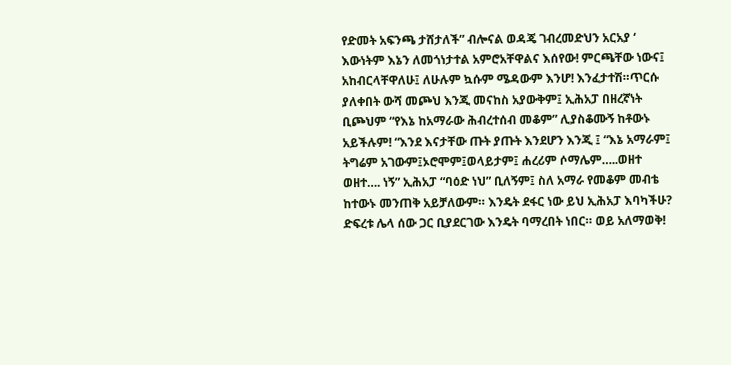የድመት አፍንጫ ታሸታለች” ብሎናል ወዳጄ ገብረመድህን አርአያ ‘ እውነትም እኔን ለመጎነታተል አምሮአቸዋልና እሰየው! ምርጫቸው ነውና፤ አከብርላቸዋለሁ፤ ለሁሉም ኳሱም ሜዳውም እንሆ! እንፈታተሽ።ጥርሱ ያለቀበት ውሻ መጮህ እንጂ መናከስ አያውቅም፤ ኢሕአፓ በዘረኛነት ቢጮህም “የእኔ ከአማራው ሕብረተሰብ መቆም” ሊያስቆሙኝ ከቶውኑ አይችሉም! “እንደ እናታቸው ጡት ያጡት እንደሆን እንጂ ፤ “እኔ አማራም፤ ትግሬም አገውም፤ኦሮሞም፤ወላይታም፤ ሐረሪም ሶማሌም…..ወዘተ ወዘተ…. ነኝ” ኢሕአፓ “ባዕድ ነህ” ቢለኝም፤ ስለ አማራ የመቆም መብቴ ከተውኑ መንጠቅ አይቻለውም። እንዴት ደፋር ነው ይህ ኢሕአፓ እባካችሁ? ድፍረቱ ሌላ ሰው ጋር ቢያደርገው እንዴት ባማረበት ነበር። ወይ አለማወቅ!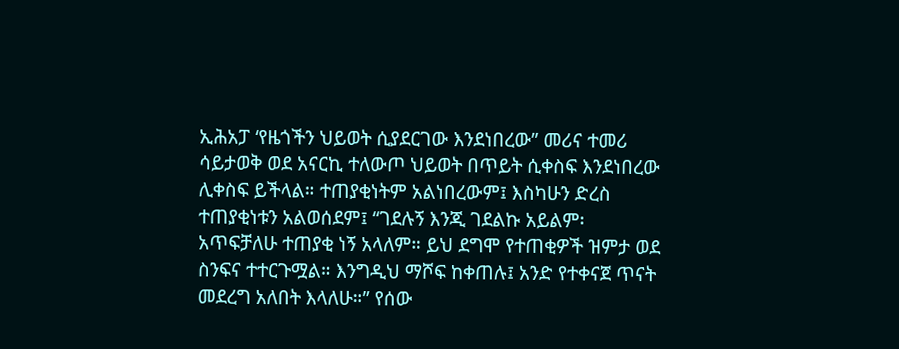ኢሕአፓ ‘የዜጎችን ህይወት ሲያደርገው እንደነበረው” መሪና ተመሪ ሳይታወቅ ወደ አናርኪ ተለውጦ ህይወት በጥይት ሲቀስፍ እንደነበረው ሊቀስፍ ይችላል። ተጠያቂነትም አልነበረውም፤ እስካሁን ድረስ ተጠያቂነቱን አልወሰደም፤ “ገደሉኝ እንጂ ገደልኩ አይልም፡ አጥፍቻለሁ ተጠያቂ ነኝ አላለም። ይህ ደግሞ የተጠቂዎች ዝምታ ወደ ስንፍና ተተርጉሟል። እንግዲህ ማሾፍ ከቀጠሉ፤ አንድ የተቀናጀ ጥናት መደረግ አለበት እላለሁ።” የሰው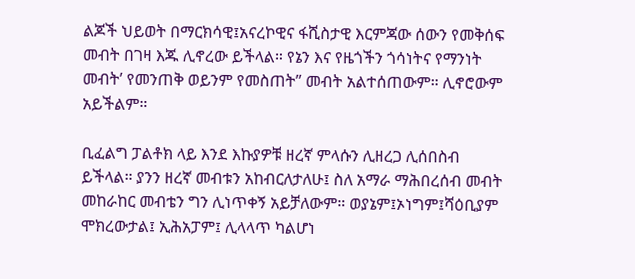ልጆች ህይወት በማርክሳዊ፤አናረኮዊና ፋሺስታዊ እርምጃው ሰውን የመቅሰፍ መብት በገዛ እጁ ሊኖረው ይችላል። የኔን እና የዜጎችን ጎሳነትና የማንነት መብት’ የመንጠቅ ወይንም የመስጠት” መብት አልተሰጠውም። ሊኖሮውም አይችልም።

ቢፈልግ ፓልቶክ ላይ እንደ እኩያዎቹ ዘረኛ ምላሱን ሊዘረጋ ሊሰበስብ ይችላል። ያንን ዘረኛ መብቱን አከብርለታለሁ፤ ስለ አማራ ማሕበረሰብ መብት መከራከር መብቴን ግን ሊነጥቀኝ አይቻለውም። ወያኔም፤ኦነግም፤ሻዕቢያም ሞክረውታል፤ ኢሕአፓም፤ ሊላላጥ ካልሆነ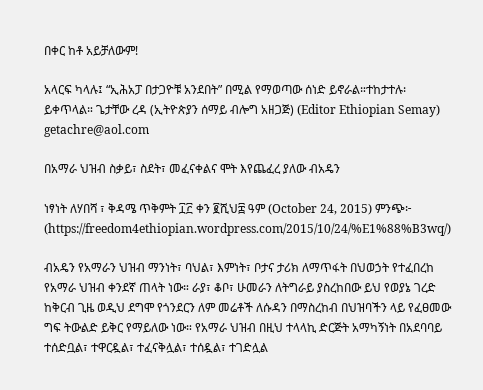በቀር ከቶ አይቻለውም!

አላርፍ ካላሉ፤ “ኢሕአፓ በታጋዮቹ አንደበት” በሚል የማወጣው ሰነድ ይኖራል።ተከታተሉ፡ ይቀጥላል። ጌታቸው ረዳ (ኢትዮጵያን ሰማይ ብሎግ አዘጋጅ) (Editor Ethiopian Semay) getachre@aol.com

በአማራ ህዝብ ስቃይ፣ ስደት፣ መፈናቀልና ሞት እየጨፈረ ያለው ብአዴን

ነፃነት ለሃበሻ ፣ ቅዳሜ ጥቅምት ፲፫ ቀን ፪ሺህ፰ ዓም (October 24, 2015) ምንጭ፦ (https://freedom4ethiopian.wordpress.com/2015/10/24/%E1%88%B3wq/)

ብአዴን የአማራን ህዝብ ማንነት፣ ባህል፣ እምነት፣ ቦታና ታሪክ ለማጥፋት በህወኃት የተፈበረከ የአማራ ህዝብ ቀንደኛ ጠላት ነው። ራያ፣ ቆቦ፣ ሁመራን ለትግራይ ያስረከበው ይህ የወያኔ ገረድ ከቅርብ ጊዜ ወዲህ ደግሞ የጎንደርን ለም መሬቶች ለሱዳን በማስረከብ በህዝባችን ላይ የፈፀመው ግፍ ትውልድ ይቅር የማይለው ነው። የአማራ ህዝብ በዚህ ተላላኪ ድርጅት አማካኝነት በአደባባይ ተሰድቧል፣ ተዋርዷል፣ ተፈናቅሏል፣ ተሰዷል፣ ተገድሏል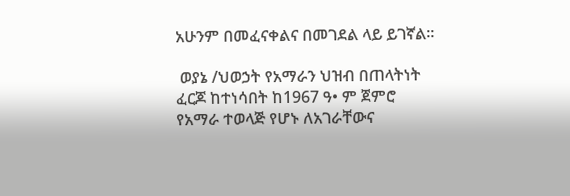አሁንም በመፈናቀልና በመገደል ላይ ይገኛል።

 ወያኔ /ህወኃት የአማራን ህዝብ በጠላትነት ፈርጆ ከተነሳበት ከ1967 ዓ• ም ጀምሮ የአማራ ተወላጅ የሆኑ ለአገራቸውና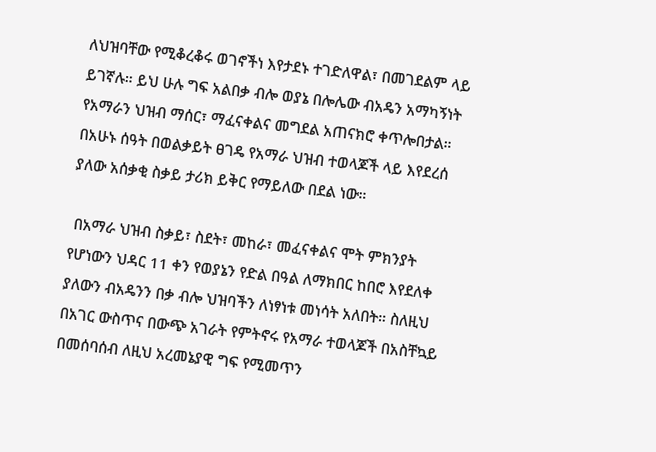ለህዝባቸው የሚቆረቆሩ ወገኖችነ እየታደኑ ተገድለዋል፣ በመገደልም ላይ ይገኛሉ። ይህ ሁሉ ግፍ አልበቃ ብሎ ወያኔ በሎሌው ብአዴን አማካኝነት የአማራን ህዝብ ማሰር፣ ማፈናቀልና መግደል አጠናክሮ ቀጥሎበታል። በአሁኑ ሰዓት በወልቃይት ፀገዴ የአማራ ህዝብ ተወላጆች ላይ እየደረሰ ያለው አሰቃቂ ስቃይ ታሪክ ይቅር የማይለው በደል ነው።

 በአማራ ህዝብ ስቃይ፣ ስደት፣ መከራ፣ መፈናቀልና ሞት ምክንያት የሆነውን ህዳር 11 ቀን የወያኔን የድል በዓል ለማክበር ከበሮ እየደለቀ ያለውን ብአዴንን በቃ ብሎ ህዝባችን ለነፃነቱ መነሳት አለበት። ስለዚህ በአገር ውስጥና በውጭ አገራት የምትኖሩ የአማራ ተወላጆች በአስቸኳይ በመሰባሰብ ለዚህ አረመኔያዊ ግፍ የሚመጥን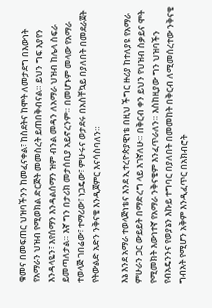ቁመና በመፍጠር ህዝባችንን ከመፈናቀል፣ ከስደትና ከሞት ለመታደግ በእውነት የአማራን ህዝብ የሚወክል ድርጅት መመስረት ይጠበቅብናል። ይህን ግፍ እያየን እንዳላዬን፣ እየሰማን እንዳልሰማን ዝም ብንል መዳን ለአማራ ህዝብ ከሌላ ስፍራ ይመጣለታል። እኛ ግን በታሪክ መታሰቢያ አይኖረንም። በመሆኑም መላው የአማራ ተወላጅ ገበሬው፣ ተማሪው፣ ነጋዴው፣ ምሁሩና ወታደሩ በአስቸኳይ በያለበት በመደራጀት የትውልድ አድን ንቅናቄ እንዲጀምር እናሳስባለን።

እኔ እንደ አማራ ተወላጅነቴና እንደ ኢተረዮጵያዊነቴ በዚህ ችግር ዙሪያ ከተለያዩ የአማራ ምሁራን ጋር ውይይት በማድረግ ላይ እገኛለሁ። በቅርብ ቀን ይህን የህዝብ ስቃይና ሞት የሚመክት እውነተኛ የአማራ ንቅናቄም እንፈጥራለን። እስከዚያው ግን ህዝባችን የብአዴንንና የወያኔን እኩይ ተግባር በያለበት በመመከት በቅርብ ለሚመሰረተው ንቅናቄ ግብአት የሚሆን አቅም እንዲፈጥር በአክብሮት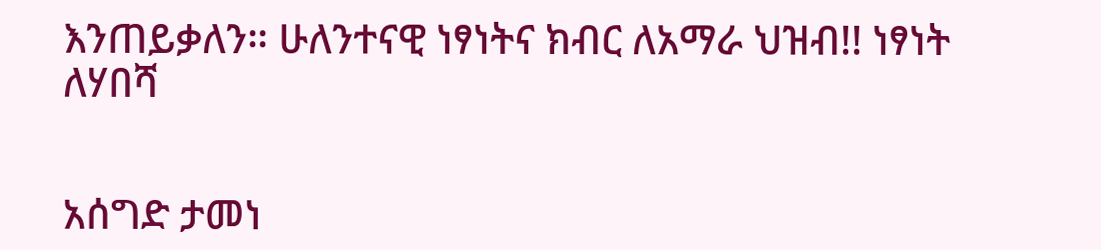እንጠይቃለን። ሁለንተናዊ ነፃነትና ክብር ለአማራ ህዝብ!! ነፃነት ለሃበሻ


አሰግድ ታመነ